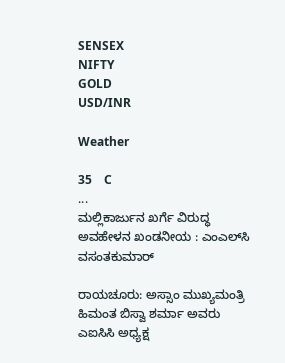SENSEX
NIFTY
GOLD
USD/INR

Weather

35    C
...
ಮಲ್ಲಿಕಾರ್ಜುನ ಖರ್ಗೆ ವಿರುದ್ಧ ಅವಹೇಳನ ಖಂಡನೀಯ : ಎಂಎಲ್‌ಸಿ ವಸಂತಕುಮಾರ್

ರಾಯಚೂರು: ಅಸ್ಸಾಂ ಮುಖ್ಯಮಂತ್ರಿ ಹಿಮಂತ ಬಿಸ್ವಾ ಶರ್ಮಾ ಅವರು ಎಐಸಿಸಿ ಅಧ್ಯಕ್ಷ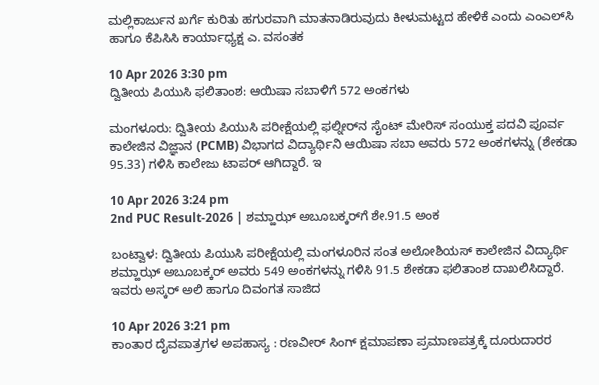ಮಲ್ಲಿಕಾರ್ಜುನ ಖರ್ಗೆ ಕುರಿತು ಹಗುರವಾಗಿ ಮಾತನಾಡಿರುವುದು ಕೀಳುಮಟ್ಟದ ಹೇಳಿಕೆ ಎಂದು ಎಂಎಲ್‌ಸಿ ಹಾಗೂ ಕೆಪಿಸಿಸಿ ಕಾರ್ಯಾಧ್ಯಕ್ಷ ಎ. ವಸಂತಕ

10 Apr 2026 3:30 pm
ದ್ವಿತೀಯ ಪಿಯುಸಿ ಫಲಿತಾಂಶ: ಆಯಿಷಾ ಸಬಾಳಿಗೆ 572 ಅಂಕಗಳು

ಮಂಗಳೂರು: ದ್ವಿತೀಯ ಪಿಯುಸಿ ಪರೀಕ್ಷೆಯಲ್ಲಿ ಫಲ್ನೀರ್‌ನ ಸೈಂಟ್ ಮೇರಿಸ್ ಸಂಯುಕ್ತ ಪದವಿ ಪೂರ್ವ ಕಾಲೇಜಿನ ವಿಜ್ಞಾನ (PCMB) ವಿಭಾಗದ ವಿದ್ಯಾರ್ಥಿನಿ ಆಯಿಷಾ ಸಬಾ ಅವರು 572 ಅಂಕಗಳನ್ನು (ಶೇಕಡಾ 95.33) ಗಳಿಸಿ ಕಾಲೇಜು ಟಾಪರ್ ಆಗಿದ್ದಾರೆ. ಇ

10 Apr 2026 3:24 pm
2nd PUC Result-2026 | ಶಮ್ಹಾಝ್ ಅಬೂಬಕ್ಕರ್‌ಗೆ ಶೇ.91.5 ಅಂಕ

ಬಂಟ್ವಾಳ: ದ್ವಿತೀಯ ಪಿಯುಸಿ ಪರೀಕ್ಷೆಯಲ್ಲಿ ಮಂಗಳೂರಿನ ಸಂತ ಅಲೋಶಿಯಸ್ ಕಾಲೇಜಿನ ವಿದ್ಯಾರ್ಥಿ ಶಮ್ಹಾಝ್ ಅಬೂಬಕ್ಕರ್ ಅವರು 549 ಅಂಕಗಳನ್ನು ಗಳಿಸಿ 91.5 ಶೇಕಡಾ ಫಲಿತಾಂಶ ದಾಖಲಿಸಿದ್ದಾರೆ. ಇವರು ಅಸ್ಕರ್ ಅಲಿ ಹಾಗೂ ದಿವಂಗತ ಸಾಜಿದ

10 Apr 2026 3:21 pm
ಕಾಂತಾರ ದೈವಪಾತ್ರಗಳ ಅಪಹಾಸ್ಯ : ರಣವೀರ್ ಸಿಂಗ್ ಕ್ಷಮಾಪಣಾ ಪ್ರಮಾಣಪತ್ರಕ್ಕೆ ದೂರುದಾರರ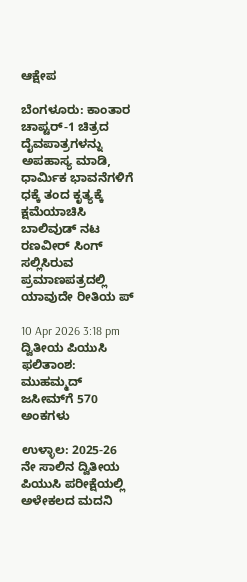ಆಕ್ಷೇಪ

ಬೆಂಗಳೂರು: ಕಾಂತಾರ ಚಾಪ್ಟರ್‌-1 ಚಿತ್ರದ ದೈವಪಾತ್ರಗಳನ್ನು ಅಪಹಾಸ್ಯ ಮಾಡಿ, ಧಾರ್ಮಿಕ‌ ಭಾವನೆಗಳಿಗೆ ಧಕ್ಕೆ ತಂದ ಕೃತ್ಯಕ್ಕೆ ಕ್ಷಮೆಯಾಚಿಸಿ ಬಾಲಿವುಡ್ ನಟ ರಣವೀರ್ ಸಿಂಗ್ ಸಲ್ಲಿಸಿರುವ ಪ್ರಮಾಣಪತ್ರದಲ್ಲಿ ಯಾವುದೇ ರೀತಿಯ ಪ್

10 Apr 2026 3:18 pm
ದ್ವಿತೀಯ ಪಿಯುಸಿ ಫಲಿತಾಂಶ: ಮುಹಮ್ಮದ್ ಜಸೀಮ್‌ಗೆ 570 ಅಂಕಗಳು

ಉಳ್ಳಾಲ: 2025-26 ನೇ ಸಾಲಿನ ದ್ವಿತೀಯ ಪಿಯುಸಿ ಪರೀಕ್ಷೆಯಲ್ಲಿ ಅಳೇಕಲದ ಮದನಿ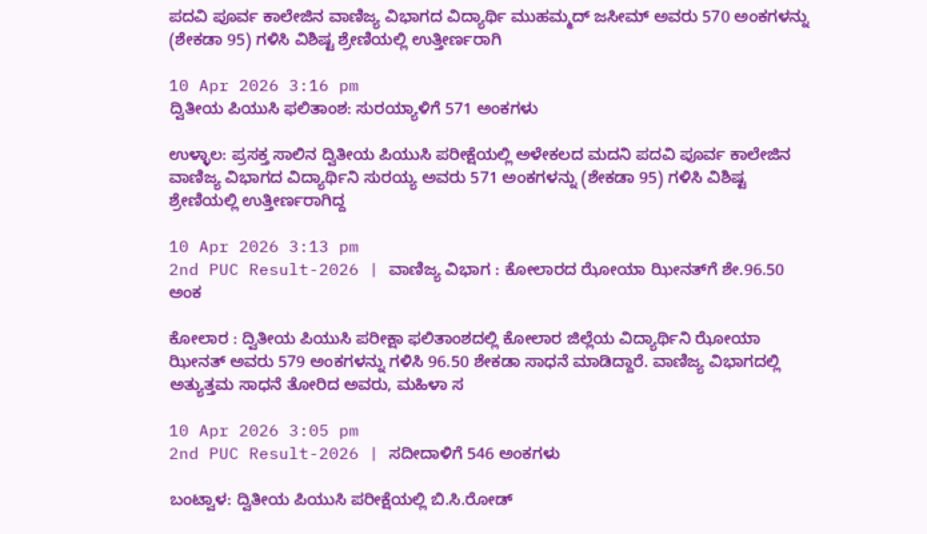ಪದವಿ ಪೂರ್ವ ಕಾಲೇಜಿನ ವಾಣಿಜ್ಯ ವಿಭಾಗದ ವಿದ್ಯಾರ್ಥಿ ಮುಹಮ್ಮದ್ ಜಸೀಮ್ ಅವರು 570 ಅಂಕಗಳನ್ನು (ಶೇಕಡಾ 95) ಗಳಿಸಿ ವಿಶಿಷ್ಟ ಶ್ರೇಣಿಯಲ್ಲಿ ಉತ್ತೀರ್ಣರಾಗಿ

10 Apr 2026 3:16 pm
ದ್ವಿತೀಯ ಪಿಯುಸಿ ಫಲಿತಾಂಶ: ಸುರಯ್ಯಾಳಿಗೆ 571 ಅಂಕಗಳು

ಉಳ್ಳಾಲ: ಪ್ರಸಕ್ತ ಸಾಲಿನ ದ್ವಿತೀಯ ಪಿಯುಸಿ ಪರೀಕ್ಷೆಯಲ್ಲಿ ಅಳೇಕಲದ ಮದನಿ ಪದವಿ ಪೂರ್ವ ಕಾಲೇಜಿನ ವಾಣಿಜ್ಯ ವಿಭಾಗದ ವಿದ್ಯಾರ್ಥಿನಿ ಸುರಯ್ಯ ಅವರು 571 ಅಂಕಗಳನ್ನು (ಶೇಕಡಾ 95) ಗಳಿಸಿ ವಿಶಿಷ್ಟ ಶ್ರೇಣಿಯಲ್ಲಿ ಉತ್ತೀರ್ಣರಾಗಿದ್ದ

10 Apr 2026 3:13 pm
2nd PUC Result-2026 | ವಾಣಿಜ್ಯ ವಿಭಾಗ : ಕೋಲಾರದ ಝೋಯಾ ಝೀನತ್‌ಗೆ ಶೇ.96.50 ಅಂಕ

ಕೋಲಾರ : ದ್ವಿತೀಯ ಪಿಯುಸಿ ಪರೀಕ್ಷಾ ಫಲಿತಾಂಶದಲ್ಲಿ ಕೋಲಾರ ಜಿಲ್ಲೆಯ ವಿದ್ಯಾರ್ಥಿನಿ ಝೋಯಾ ಝೀನತ್ ಅವರು 579 ಅಂಕಗಳನ್ನು ಗಳಿಸಿ 96.50 ಶೇಕಡಾ ಸಾಧನೆ ಮಾಡಿದ್ದಾರೆ. ವಾಣಿಜ್ಯ ವಿಭಾಗದಲ್ಲಿ ಅತ್ಯುತ್ತಮ ಸಾಧನೆ ತೋರಿದ ಅವರು, ಮಹಿಳಾ ಸ

10 Apr 2026 3:05 pm
2nd PUC Result-2026 | ಸದೀದಾಳಿಗೆ 546 ಅಂಕಗಳು

ಬಂಟ್ವಾಳ: ದ್ವಿತೀಯ ಪಿಯುಸಿ ಪರೀಕ್ಷೆಯಲ್ಲಿ ಬಿ.ಸಿ.ರೋಡ್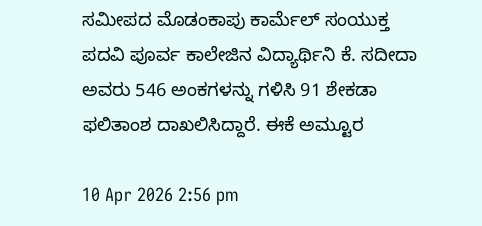ಸಮೀಪದ ಮೊಡಂಕಾಪು ಕಾರ್ಮೆಲ್ ಸಂಯುಕ್ತ ಪದವಿ ಪೂರ್ವ ಕಾಲೇಜಿನ ವಿದ್ಯಾರ್ಥಿನಿ ಕೆ. ಸದೀದಾ ಅವರು 546 ಅಂಕಗಳನ್ನು ಗಳಿಸಿ 91 ಶೇಕಡಾ ಫಲಿತಾಂಶ ದಾಖಲಿಸಿದ್ದಾರೆ. ಈಕೆ ಅಮ್ಟೂರ

10 Apr 2026 2:56 pm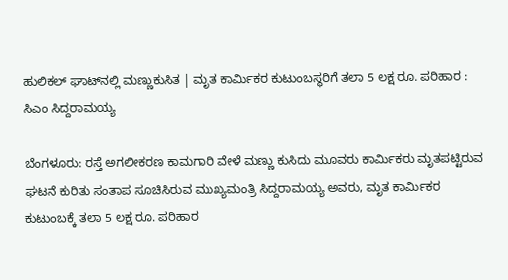ಹುಲಿಕಲ್ ಘಾಟ್‌ನಲ್ಲಿ ಮಣ್ಣುಕುಸಿತ | ಮೃತ ಕಾರ್ಮಿಕರ ಕುಟುಂಬಸ್ಥರಿಗೆ ತಲಾ 5 ಲಕ್ಷ ರೂ. ಪರಿಹಾರ : ಸಿಎಂ ಸಿದ್ದರಾಮಯ್ಯ

ಬೆಂಗಳೂರು: ರಸ್ತೆ ಅಗಲೀಕರಣ ಕಾಮಗಾರಿ ವೇಳೆ ಮಣ್ಣು ಕುಸಿದು ಮೂವರು ಕಾರ್ಮಿಕರು ಮೃತಪಟ್ಟಿರುವ ಘಟನೆ ಕುರಿತು ಸಂತಾಪ ಸೂಚಿಸಿರುವ ಮುಖ್ಯಮಂತ್ರಿ ಸಿದ್ದರಾಮಯ್ಯ ಅವರು, ಮೃತ ಕಾರ್ಮಿಕರ ಕುಟುಂಬಕ್ಕೆ ತಲಾ 5 ಲಕ್ಷ ರೂ. ಪರಿಹಾರ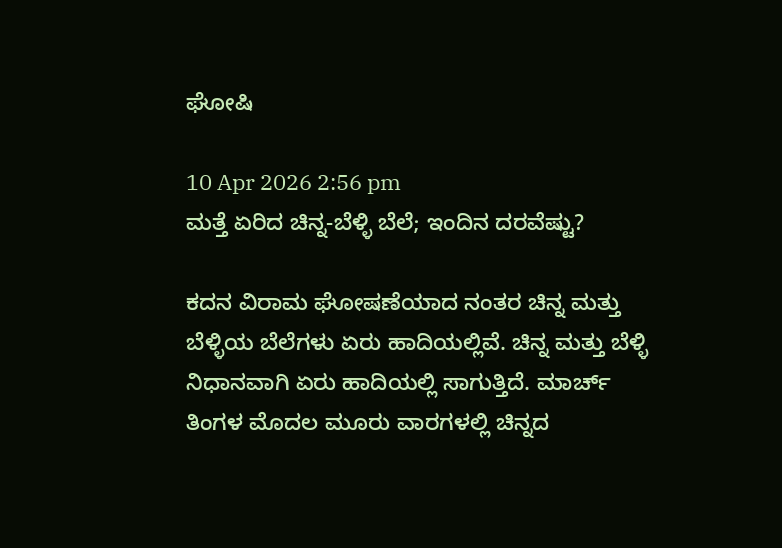ಘೋಷಿ

10 Apr 2026 2:56 pm
ಮತ್ತೆ ಏರಿದ ಚಿನ್ನ-ಬೆಳ್ಳಿ ಬೆಲೆ; ಇಂದಿನ ದರವೆಷ್ಟು?

ಕದನ ವಿರಾಮ ಘೋಷಣೆಯಾದ ನಂತರ ಚಿನ್ನ ಮತ್ತು ಬೆಳ್ಳಿಯ ಬೆಲೆಗಳು ಏರು ಹಾದಿಯಲ್ಲಿವೆ. ಚಿನ್ನ ಮತ್ತು ಬೆಳ್ಳಿ ನಿಧಾನವಾಗಿ ಏರು ಹಾದಿಯಲ್ಲಿ ಸಾಗುತ್ತಿದೆ. ಮಾರ್ಚ್ ತಿಂಗಳ ಮೊದಲ ಮೂರು ವಾರಗಳಲ್ಲಿ ಚಿನ್ನದ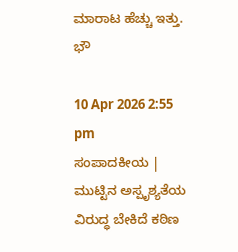ಮಾರಾಟ ಹೆಚ್ಚು ಇತ್ತು. ಭೌ

10 Apr 2026 2:55 pm
ಸಂಪಾದಕೀಯ | ಮುಟ್ಟಿನ ಅಸ್ಪೃಶ್ಯತೆಯ ವಿರುದ್ಧ ಬೇಕಿದೆ ಕಠಿಣ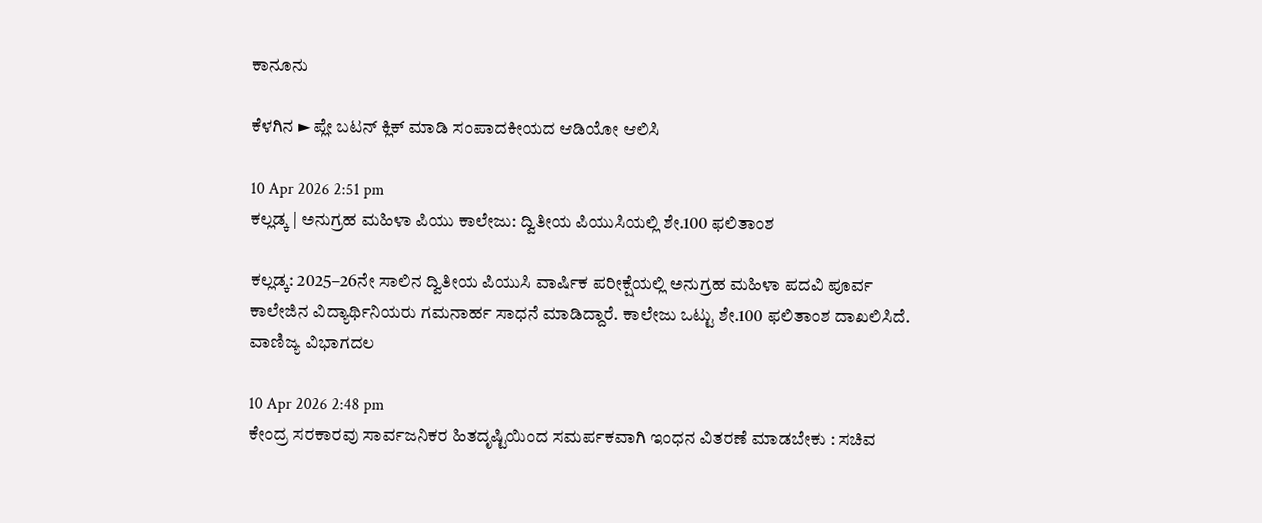ಕಾನೂನು

ಕೆಳಗಿನ ► ಪ್ಲೇ ಬಟನ್ ಕ್ಲಿಕ್ ಮಾಡಿ ಸಂಪಾದಕೀಯದ ಆಡಿಯೋ ಆಲಿಸಿ

10 Apr 2026 2:51 pm
ಕಲ್ಲಡ್ಕ | ಅನುಗ್ರಹ ಮಹಿಳಾ ಪಿಯು ಕಾಲೇಜು: ದ್ವಿತೀಯ ಪಿಯುಸಿಯಲ್ಲಿ ಶೇ.100 ಫಲಿತಾಂಶ

ಕಲ್ಲಡ್ಕ: 2025–26ನೇ ಸಾಲಿನ ದ್ವಿತೀಯ ಪಿಯುಸಿ ವಾರ್ಷಿಕ ಪರೀಕ್ಷೆಯಲ್ಲಿ ಅನುಗ್ರಹ ಮಹಿಳಾ ಪದವಿ ಪೂರ್ವ ಕಾಲೇಜಿನ ವಿದ್ಯಾರ್ಥಿನಿಯರು ಗಮನಾರ್ಹ ಸಾಧನೆ ಮಾಡಿದ್ದಾರೆ. ಕಾಲೇಜು ಒಟ್ಟು ಶೇ.100 ಫಲಿತಾಂಶ ದಾಖಲಿಸಿದೆ. ವಾಣಿಜ್ಯ ವಿಭಾಗದಲ

10 Apr 2026 2:48 pm
ಕೇಂದ್ರ ಸರಕಾರವು ಸಾರ್ವಜನಿಕರ ಹಿತದೃಷ್ಟಿಯಿಂದ ಸಮರ್ಪಕವಾಗಿ ಇಂಧನ ವಿತರಣೆ ಮಾಡಬೇಕು : ಸಚಿವ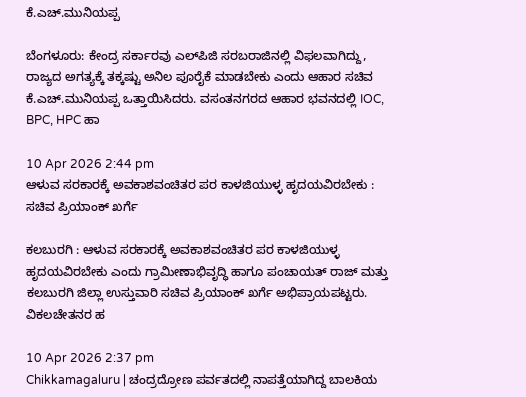ಕೆ.ಎಚ್.ಮುನಿಯಪ್ಪ

ಬೆಂಗಳೂರು: ಕೇಂದ್ರ ಸರ್ಕಾರವು ಎಲ್‌ಪಿಜಿ ಸರಬರಾಜಿನಲ್ಲಿ ವಿಫಲವಾಗಿದ್ದು, ರಾಜ್ಯದ ಅಗತ್ಯಕ್ಕೆ ತಕ್ಕಷ್ಟು ಅನಿಲ ಪೂರೈಕೆ ಮಾಡಬೇಕು ಎಂದು ಆಹಾರ ಸಚಿವ ಕೆ.ಎಚ್.ಮುನಿಯಪ್ಪ ಒತ್ತಾಯಿಸಿದರು. ವಸಂತನಗರದ ಆಹಾರ ಭವನದಲ್ಲಿ IOC, BPC, HPC ಹಾ

10 Apr 2026 2:44 pm
ಆಳುವ ಸರಕಾರಕ್ಕೆ ಅವಕಾಶವಂಚಿತರ ಪರ ಕಾಳಜಿಯುಳ್ಳ ಹೃದಯವಿರಬೇಕು : ಸಚಿವ ಪ್ರಿಯಾಂಕ್ ಖರ್ಗೆ

ಕಲಬುರಗಿ : ಆಳುವ ಸರಕಾರಕ್ಕೆ ಅವಕಾಶವಂಚಿತರ ಪರ ಕಾಳಜಿಯುಳ್ಳ ಹೃದಯವಿರಬೇಕು ಎಂದು ಗ್ರಾಮೀಣಾಭಿವೃದ್ಧಿ ಹಾಗೂ ಪಂಚಾಯತ್ ರಾಜ್ ಮತ್ತು ಕಲಬುರಗಿ ಜಿಲ್ಲಾ ಉಸ್ತುವಾರಿ ಸಚಿವ ಪ್ರಿಯಾಂಕ್ ಖರ್ಗೆ ಅಭಿಪ್ರಾಯಪಟ್ಟರು. ವಿಕಲಚೇತನರ ಹ

10 Apr 2026 2:37 pm
Chikkamagaluru | ಚಂದ್ರದ್ರೋಣ ಪರ್ವತದಲ್ಲಿ ನಾಪತ್ತೆಯಾಗಿದ್ದ ಬಾಲಕಿಯ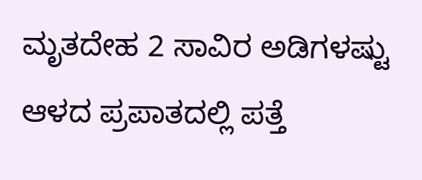ಮೃತದೇಹ 2 ಸಾವಿರ ಅಡಿಗಳಷ್ಟು ಆಳದ ಪ್ರಪಾತದಲ್ಲಿ ಪತ್ತೆ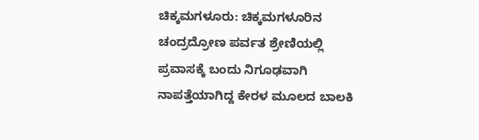ಚಿಕ್ಕಮಗಳೂರು: ಚಿಕ್ಕಮಗಳೂರಿನ ಚಂದ್ರದ್ರೋಣ ಪರ್ವತ ಶ್ರೇಣಿಯಲ್ಲಿ ಪ್ರವಾಸಕ್ಕೆ ಬಂದು ನಿಗೂಢವಾಗಿ ನಾಪತ್ತೆಯಾಗಿದ್ದ ಕೇರಳ ಮೂಲದ ಬಾಲಕಿ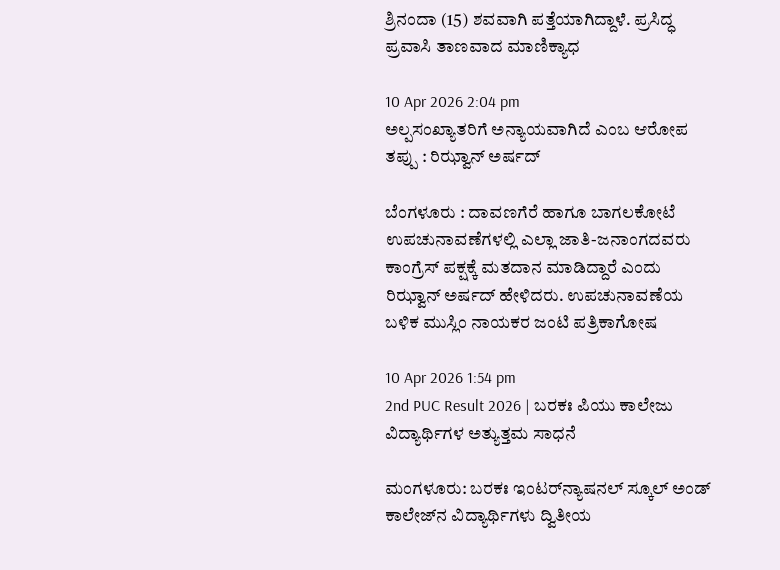ಶ್ರಿನಂದಾ (15) ಶವವಾಗಿ ಪತ್ತೆಯಾಗಿದ್ದಾಳೆ. ಪ್ರಸಿದ್ಧ ಪ್ರವಾಸಿ ತಾಣವಾದ ಮಾಣಿಕ್ಯಾಧ

10 Apr 2026 2:04 pm
ಅಲ್ಪಸಂಖ್ಯಾತರಿಗೆ ಅನ್ಯಾಯವಾಗಿದೆ ಎಂಬ ಆರೋಪ ತಪ್ಪು : ರಿಝ್ವಾನ್ ಅರ್ಷದ್

ಬೆಂಗಳೂರು : ದಾವಣಗೆರೆ ಹಾಗೂ ಬಾಗಲಕೋಟೆ ಉಪಚುನಾವಣೆಗಳಲ್ಲಿ ಎಲ್ಲಾ ಜಾತಿ-ಜನಾಂಗದವರು ಕಾಂಗ್ರೆಸ್ ಪಕ್ಷಕ್ಕೆ ಮತದಾನ ಮಾಡಿದ್ದಾರೆ ಎಂದು ರಿಝ್ವಾನ್ ಅರ್ಷದ್ ಹೇಳಿದರು. ಉಪಚುನಾವಣೆಯ ಬಳಿಕ ಮುಸ್ಲಿಂ ನಾಯಕರ ಜಂಟಿ ಪತ್ರಿಕಾಗೋಷ

10 Apr 2026 1:54 pm
2nd PUC Result 2026 | ಬರಕಃ ಪಿಯು ಕಾಲೇಜು ವಿದ್ಯಾರ್ಥಿಗಳ ಅತ್ಯುತ್ತಮ ಸಾಧನೆ

ಮಂಗಳೂರು: ಬರಕಃ ಇಂಟರ್‌ನ್ಯಾಷನಲ್ ಸ್ಕೂಲ್ ಅಂಡ್ ಕಾಲೇಜ್‌ನ ವಿದ್ಯಾರ್ಥಿಗಳು ದ್ವಿತೀಯ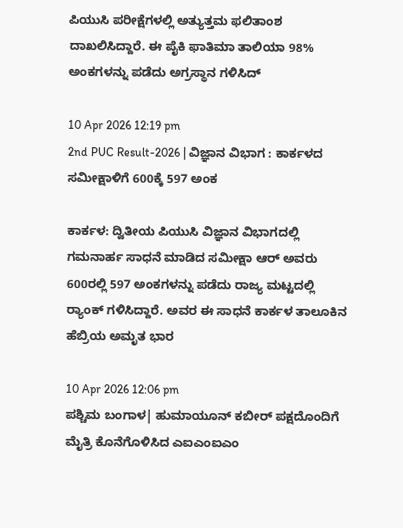ಪಿಯುಸಿ ಪರೀಕ್ಷೆಗಳಲ್ಲಿ ಅತ್ಯುತ್ತಮ ಫಲಿತಾಂಶ ದಾಖಲಿಸಿದ್ದಾರೆ. ಈ ಪೈಕಿ ಫಾತಿಮಾ ತಾಲಿಯಾ 98% ಅಂಕಗಳನ್ನು ಪಡೆದು ಅಗ್ರಸ್ಥಾನ ಗಳಿಸಿದ್

10 Apr 2026 12:19 pm
2nd PUC Result-2026 | ವಿಜ್ಞಾನ ವಿಭಾಗ : ಕಾರ್ಕಳದ ಸಮೀಕ್ಷಾಳಿಗೆ 600ಕ್ಕೆ 597 ಅಂಕ

ಕಾರ್ಕಳ: ದ್ವಿತೀಯ ಪಿಯುಸಿ ವಿಜ್ಞಾನ ವಿಭಾಗದಲ್ಲಿ ಗಮನಾರ್ಹ ಸಾಧನೆ ಮಾಡಿದ ಸಮೀಕ್ಷಾ ಆರ್ ಅವರು 600ರಲ್ಲಿ 597 ಅಂಕಗಳನ್ನು ಪಡೆದು ರಾಜ್ಯ ಮಟ್ಟದಲ್ಲಿ ರ‍್ಯಾಂಕ್ ಗಳಿಸಿದ್ದಾರೆ. ಅವರ ಈ ಸಾಧನೆ ಕಾರ್ಕಳ ತಾಲೂಕಿನ ಹೆಬ್ರಿಯ ಅಮೃತ ಭಾರ

10 Apr 2026 12:06 pm
ಪಶ್ಚಿಮ ಬಂಗಾಳ| ಹುಮಾಯೂನ್ ಕಬೀರ್ ಪಕ್ಷದೊಂದಿಗೆ ಮೈತ್ರಿ ಕೊನೆಗೊಳಿಸಿದ ಎಐಎಂಐಎಂ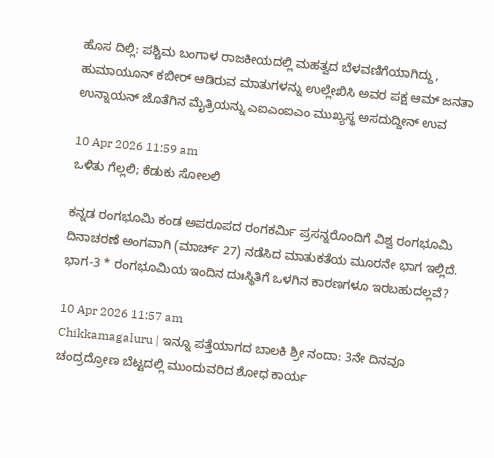ಹೊಸ ದಿಲ್ಲಿ: ಪಶ್ಚಿಮ ಬಂಗಾಳ ರಾಜಕೀಯದಲ್ಲಿ ಮಹತ್ವದ ಬೆಳವಣಿಗೆಯಾಗಿದ್ದು, ಹುಮಾಯೂನ್ ಕಬೀರ್ ಆಡಿರುವ ಮಾತುಗಳನ್ನು ಉಲ್ಲೇಖಿಸಿ ಅವರ ಪಕ್ಷ ಆಮ್ ಜನತಾ ಉನ್ನಾಯನ್ ಜೊತೆಗಿನ ಮೈತ್ರಿಯನ್ನು ಎಐಎಂಐಎಂ ಮುಖ್ಯಸ್ಥ ಅಸದುದ್ದೀನ್ ಉವ

10 Apr 2026 11:59 am
ಒಳಿತು ಗೆಲ್ಲಲಿ; ಕೆಡುಕು ಸೋಲಲಿ

ಕನ್ನಡ ರಂಗಭೂಮಿ ಕಂಡ ಅಪರೂಪದ ರಂಗಕರ್ಮಿ ಪ್ರಸನ್ನರೊಂದಿಗೆ ವಿಶ್ವ ರಂಗಭೂಮಿ ದಿನಾಚರಣೆ ಅಂಗವಾಗಿ (ಮಾರ್ಚ್ 27) ನಡೆಸಿದ ಮಾತುಕತೆಯ ಮೂರನೇ ಭಾಗ ಇಲ್ಲಿದೆ. ಭಾಗ-3 * ರಂಗಭೂಮಿಯ ಇಂದಿನ ದುಃಸ್ಥಿತಿಗೆ ಒಳಗಿನ ಕಾರಣಗಳೂ ಇರಬಹುದಲ್ಲವೆ?

10 Apr 2026 11:57 am
Chikkamagaluru | ಇನ್ನೂ ಪತ್ತೆಯಾಗದ ಬಾಲಕಿ ಶ್ರೀ ನಂದಾ: 3ನೇ ದಿನವೂ ಚಂದ್ರದ್ರೋಣ ಬೆಟ್ಟದಲ್ಲಿ ಮುಂದುವರಿದ ಶೋಧ ಕಾರ್ಯ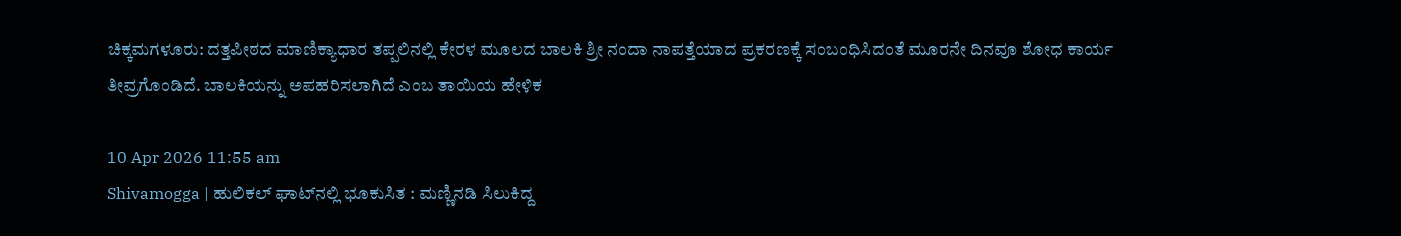ಚಿಕ್ಕಮಗಳೂರು: ದತ್ತಪೀಠದ ಮಾಣಿಕ್ಯಾಧಾರ ತಪ್ಪಲಿನಲ್ಲಿ ಕೇರಳ ಮೂಲದ ಬಾಲಕಿ ಶ್ರೀ ನಂದಾ ನಾಪತ್ತೆಯಾದ ಪ್ರಕರಣಕ್ಕೆ ಸಂಬಂಧಿಸಿದಂತೆ ಮೂರನೇ ದಿನವೂ ಶೋಧ ಕಾರ್ಯ ತೀವ್ರಗೊಂಡಿದೆ. ಬಾಲಕಿಯನ್ನು ಅಪಹರಿಸಲಾಗಿದೆ ಎಂಬ ತಾಯಿಯ ಹೇಳಿಕ

10 Apr 2026 11:55 am
Shivamogga | ಹುಲಿಕಲ್ ಘಾಟ್‌ನಲ್ಲಿ ಭೂಕುಸಿತ : ಮಣ್ಣಿನಡಿ ಸಿಲುಕಿದ್ದ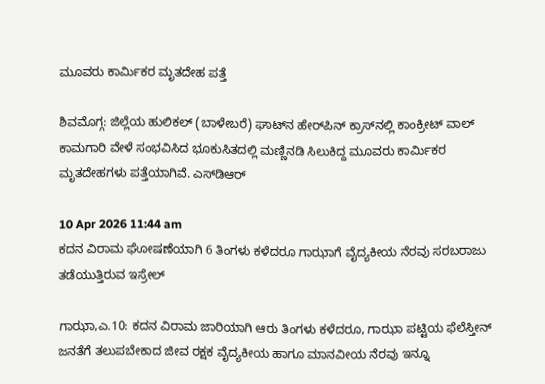ಮೂವರು ಕಾರ್ಮಿಕರ ಮೃತದೇಹ ಪತ್ತೆ

ಶಿವಮೊಗ್ಗ: ಜಿಲ್ಲೆಯ ಹುಲಿಕಲ್ (ಬಾಳೇಬರೆ) ಘಾಟ್‌ನ ಹೇರ್‌ಪಿನ್ ಕ್ರಾಸ್‌ನಲ್ಲಿ ಕಾಂಕ್ರೀಟ್ ವಾಲ್ ಕಾಮಗಾರಿ ವೇಳೆ ಸಂಭವಿಸಿದ ಭೂಕುಸಿತದಲ್ಲಿ ಮಣ್ಣಿನಡಿ ಸಿಲುಕಿದ್ದ ಮೂವರು ಕಾರ್ಮಿಕರ ಮೃತದೇಹಗಳು ಪತ್ತೆಯಾಗಿವೆ. ಎಸ್‌ಡಿಆರ್

10 Apr 2026 11:44 am
ಕದನ ವಿರಾಮ ಘೋಷಣೆಯಾಗಿ 6 ತಿಂಗಳು ಕಳೆದರೂ ಗಾಝಾಗೆ ವೈದ್ಯಕೀಯ ನೆರವು ಸರಬರಾಜು ತಡೆಯುತ್ತಿರುವ ಇಸ್ರೇಲ್‌

ಗಾಝಾ,ಎ.10: ಕದನ ವಿರಾಮ ಜಾರಿಯಾಗಿ ಆರು ತಿಂಗಳು ಕಳೆದರೂ, ಗಾಝಾ ಪಟ್ಟಿಯ ಫೆಲೆಸ್ತೀನ್ ಜನತೆಗೆ ತಲುಪಬೇಕಾದ ಜೀವ ರಕ್ಷಕ ವೈದ್ಯಕೀಯ ಹಾಗೂ ಮಾನವೀಯ ನೆರವು ಇನ್ನೂ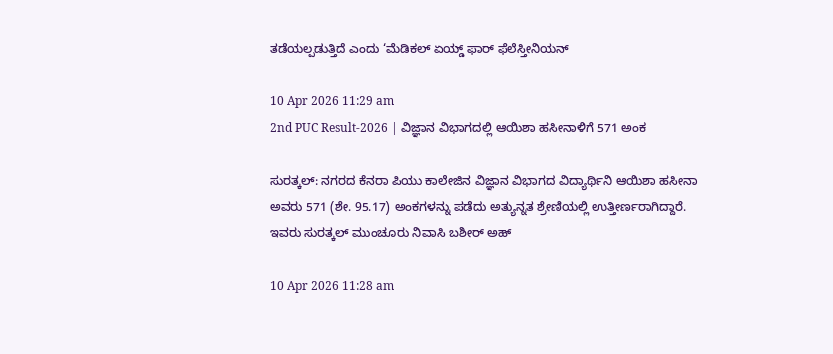ತಡೆಯಲ್ಪಡುತ್ತಿದೆ ಎಂದು ‘ಮೆಡಿಕಲ್ ಏಯ್ಡ್ ಫಾರ್ ಫೆಲೆಸ್ತೀನಿಯನ್

10 Apr 2026 11:29 am
2nd PUC Result-2026 | ವಿಜ್ಞಾನ ವಿಭಾಗದಲ್ಲಿ ಆಯಿಶಾ ಹಸೀನಾಳಿಗೆ 571 ಅಂಕ

ಸುರತ್ಕಲ್: ನಗರದ ಕೆನರಾ ಪಿಯು ಕಾಲೇಜಿನ ವಿಜ್ಞಾನ ವಿಭಾಗದ ವಿದ್ಯಾರ್ಥಿನಿ ಆಯಿಶಾ ಹಸೀನಾ ಅವರು 571 (ಶೇ. 95.17) ಅಂಕಗಳನ್ನು ಪಡೆದು ಅತ್ಯುನ್ನತ ಶ್ರೇಣಿಯಲ್ಲಿ ಉತ್ತೀರ್ಣರಾಗಿದ್ದಾರೆ. ಇವರು ಸುರತ್ಕಲ್ ಮುಂಚೂರು ನಿವಾಸಿ ಬಶೀರ್ ಅಹ್

10 Apr 2026 11:28 am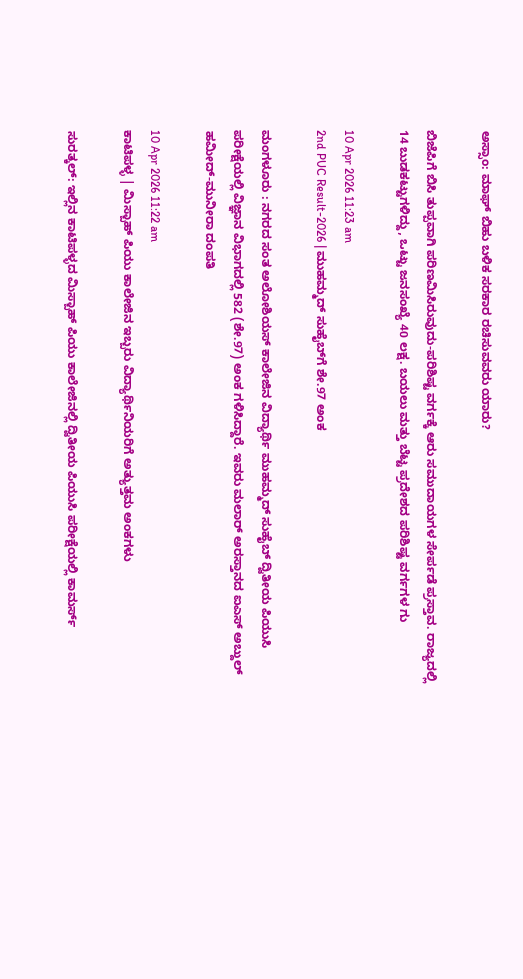ಅಸ್ಸಾಂ: ಮಾಘ್ ಬಿಹು ಬಳಿಕ ಸರಕಾರ ರಚಿಸುವವರು ಯಾರು?

ಬಿಜೆಪಿಗೆ ಬಿಸಿ ತುಪ್ಪವಾಗಿ ಪರಿಣಮಿಸಿರುವುದು-ಪರಿಶಿಷ್ಟ ವರ್ಗಕ್ಕೆ ಆರು ಸಮುದಾಯಗಳ ಸೇರ್ಪಡೆ ಪ್ರಸ್ತಾವ. ರಾಜ್ಯದಲ್ಲಿ 14 ಬುಡಕಟ್ಟುಗಳಿದ್ದು, ಒಟ್ಟು ಜನಸಂಖ್ಯೆ 40 ಲಕ್ಷ. ಬಯಲು ಮತ್ತು ಬೆಟ್ಟ ಪ್ರದೇಶದ ಪರಿಶಿಷ್ಟ ವರ್ಗಗಳ ಗು

10 Apr 2026 11:23 am
2nd PUC Result-2026 | ಮುಹಮ್ಮದ್ ಸುಹೈಬ್‌ಗೆ ಶೇ.97 ಅಂಕ

ಮಂಗಳೂರು : ನಗರದ ಸಂತ ಅಲೋಶಿಯಸ್ ಕಾಲೇಜಿನ ವಿದ್ಯಾರ್ಥಿ ಮುಹಮ್ಮದ್ ಸುಹೈಬ್ ದ್ವಿತೀಯ ಪಿಯುಸಿ ಪರೀಕ್ಷೆಯಲ್ಲಿ ವಿಜ್ಞಾನ ವಿಭಾಗದಲ್ಲಿ 582 (ಶೇ.97) ಅಂಕ ಗಳಿಸಿದ್ದಾರೆ. ಇವರು ಮಲಾರ್ ಅರಸ್ತಾನದ ಐಎಸ್ ಅಬ್ದುಲ್ ಹಮೀದ್-ಮುನೀರಾ ದಂಪತಿ

10 Apr 2026 11:22 am
ಕಾಟಿಪಳ್ಳ | ಮಿಸ್ಬಾಹ್ ಪಿಯು ಕಾಲೇಜಿನ ಇಬ್ಬರು ವಿದ್ಯಾರ್ಥಿನಿಯರಿಗೆ ಅತ್ಯುತ್ತಮ ಅಂಕಗಳು

ಸುರತ್ಕಲ್: ಇಲ್ಲಿನ ಕಾಟಿಪಳ್ಳದ ಮಿಸ್ಬಾಹ್ ಪಿಯು ಕಾಲೇಜಿನಲ್ಲಿ ದ್ವಿತೀಯ ಪಿಯುಸಿ ಪರೀಕ್ಷೆಯಲ್ಲಿ ಕಾಮರ್ಸ್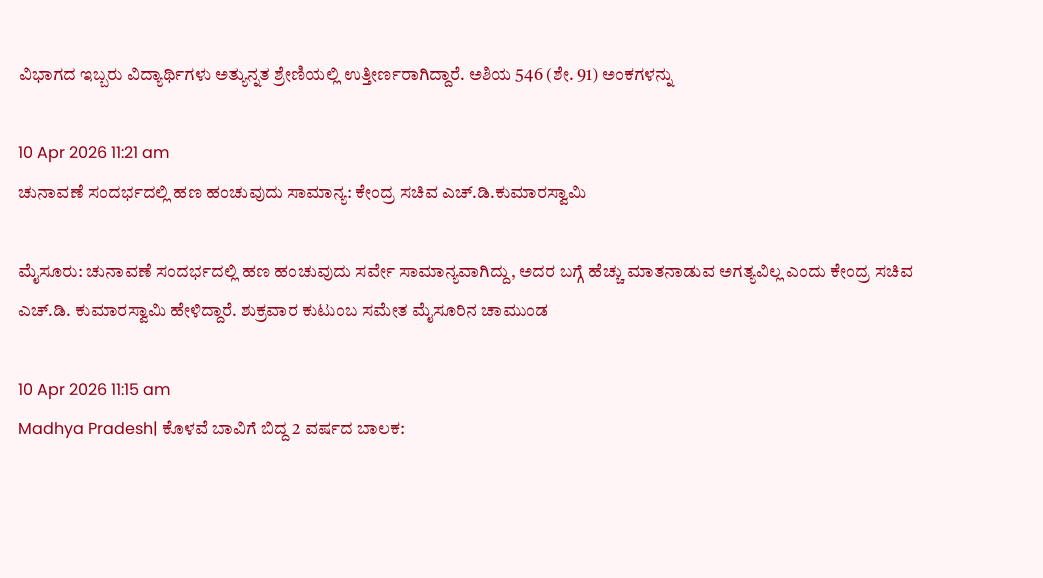ವಿಭಾಗದ ಇಬ್ಬರು ವಿದ್ಯಾರ್ಥಿಗಳು ಅತ್ಯುನ್ನತ ಶ್ರೇಣಿಯಲ್ಲಿ ಉತ್ತೀರ್ಣರಾಗಿದ್ದಾರೆ. ಅಶಿಯ 546 (ಶೇ. 91) ಅಂಕಗಳನ್ನು

10 Apr 2026 11:21 am
ಚುನಾವಣೆ ಸಂದರ್ಭದಲ್ಲಿ ಹಣ ಹಂಚುವುದು ಸಾಮಾನ್ಯ: ಕೇಂದ್ರ ಸಚಿವ ಎಚ್.ಡಿ.ಕುಮಾರಸ್ವಾಮಿ

ಮೈಸೂರು: ಚುನಾವಣೆ ಸಂದರ್ಭದಲ್ಲಿ ಹಣ ಹಂಚುವುದು ಸರ್ವೇ ಸಾಮಾನ್ಯವಾಗಿದ್ದು, ಅದರ ಬಗ್ಗೆ ಹೆಚ್ಚು ಮಾತನಾಡುವ ಅಗತ್ಯವಿಲ್ಲ ಎಂದು ಕೇಂದ್ರ ಸಚಿವ ಎಚ್.ಡಿ. ಕುಮಾರಸ್ವಾಮಿ ಹೇಳಿದ್ದಾರೆ. ಶುಕ್ರವಾರ ಕುಟುಂಬ ಸಮೇತ ಮೈಸೂರಿನ ಚಾಮುಂಡ

10 Apr 2026 11:15 am
Madhya Pradesh| ಕೊಳವೆ ಬಾವಿಗೆ ಬಿದ್ದ 2 ವರ್ಷದ ಬಾಲಕ: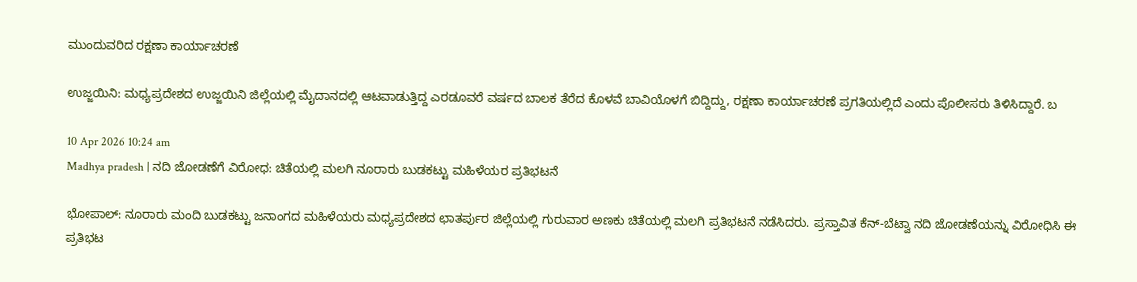ಮುಂದುವರಿದ ರಕ್ಷಣಾ ಕಾರ್ಯಾಚರಣೆ

ಉಜ್ಜಯಿನಿ: ಮಧ್ಯಪ್ರದೇಶದ ಉಜ್ಜಯಿನಿ ಜಿಲ್ಲೆಯಲ್ಲಿ ಮೈದಾನದಲ್ಲಿ ಆಟವಾಡುತ್ತಿದ್ದ ಎರಡೂವರೆ ವರ್ಷದ ಬಾಲಕ ತೆರೆದ ಕೊಳವೆ ಬಾವಿಯೊಳಗೆ ಬಿದ್ದಿದ್ದು, ರಕ್ಷಣಾ ಕಾರ್ಯಾಚರಣೆ ಪ್ರಗತಿಯಲ್ಲಿದೆ ಎಂದು ಪೊಲೀಸರು ತಿಳಿಸಿದ್ದಾರೆ. ಬ

10 Apr 2026 10:24 am
Madhya pradesh | ನದಿ ಜೋಡಣೆಗೆ ವಿರೋಧ: ಚಿತೆಯಲ್ಲಿ ಮಲಗಿ ನೂರಾರು ಬುಡಕಟ್ಟು ಮಹಿಳೆಯರ ಪ್ರತಿಭಟನೆ

ಭೋಪಾಲ್: ನೂರಾರು ಮಂದಿ ಬುಡಕಟ್ಟು ಜನಾಂಗದ ಮಹಿಳೆಯರು ಮಧ್ಯಪ್ರದೇಶದ ಛಾತರ್ಪುರ ಜಿಲ್ಲೆಯಲ್ಲಿ ಗುರುವಾರ ಅಣಕು ಚಿತೆಯಲ್ಲಿ ಮಲಗಿ ಪ್ರತಿಭಟನೆ ನಡೆಸಿದರು. ಪ್ರಸ್ತಾವಿತ ಕೆನ್-ಬೆಟ್ವಾ ನದಿ ಜೋಡಣೆಯನ್ನು ವಿರೋಧಿಸಿ ಈ ಪ್ರತಿಭಟ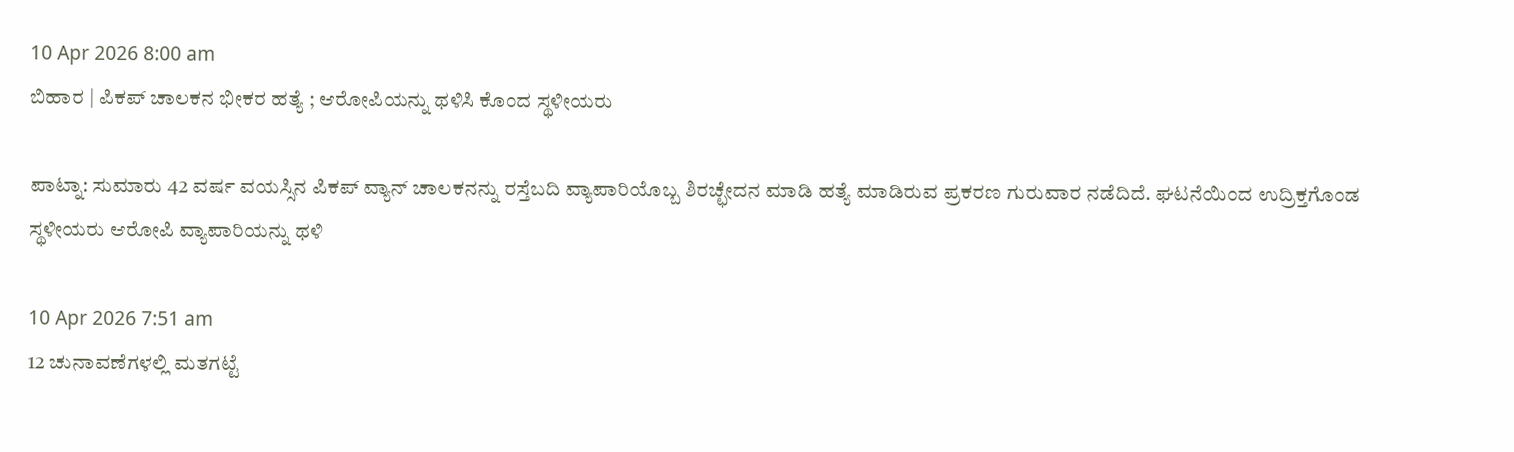10 Apr 2026 8:00 am
ಬಿಹಾರ | ಪಿಕಪ್ ಚಾಲಕನ ಭೀಕರ ಹತ್ಯೆ ; ಆರೋಪಿಯನ್ನು ಥಳಿಸಿ ಕೊಂದ ಸ್ಥಳೀಯರು

ಪಾಟ್ನಾ: ಸುಮಾರು 42 ವರ್ಷ ವಯಸ್ಸಿನ ಪಿಕಪ್ ವ್ಯಾನ್ ಚಾಲಕನನ್ನು ರಸ್ತೆಬದಿ ವ್ಯಾಪಾರಿಯೊಬ್ಬ ಶಿರಚ್ಛೇದನ ಮಾಡಿ ಹತ್ಯೆ ಮಾಡಿರುವ ಪ್ರಕರಣ ಗುರುವಾರ ನಡೆದಿದೆ. ಘಟನೆಯಿಂದ ಉದ್ರಿಕ್ತಗೊಂಡ ಸ್ಥಳೀಯರು ಆರೋಪಿ ವ್ಯಾಪಾರಿಯನ್ನು ಥಳಿ

10 Apr 2026 7:51 am
12 ಚುನಾವಣೆಗಳಲ್ಲಿ ಮತಗಟ್ಟೆ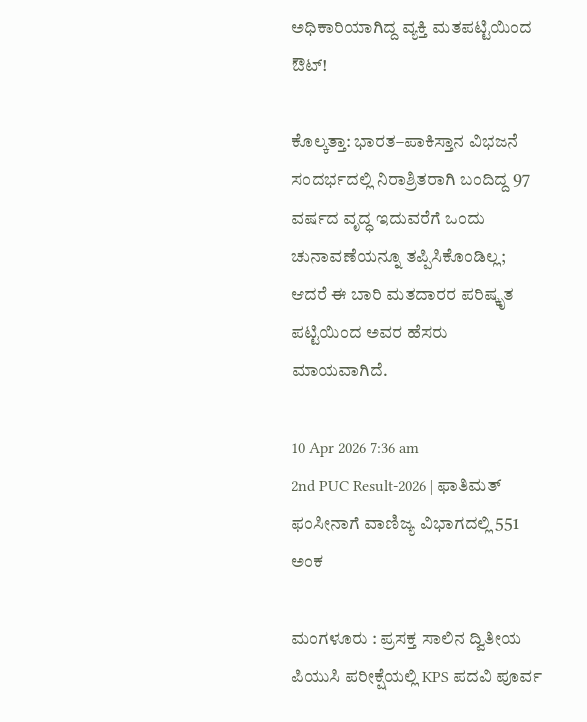ಅಧಿಕಾರಿಯಾಗಿದ್ದ ವ್ಯಕ್ತಿ ಮತಪಟ್ಟಿಯಿಂದ ಔಟ್!

ಕೊಲ್ಕತ್ತಾ: ಭಾರತ–ಪಾಕಿಸ್ತಾನ ವಿಭಜನೆ ಸಂದರ್ಭದಲ್ಲಿ ನಿರಾಶ್ರಿತರಾಗಿ ಬಂದಿದ್ದ 97 ವರ್ಷದ ವೃದ್ಧ ಇದುವರೆಗೆ ಒಂದು ಚುನಾವಣೆಯನ್ನೂ ತಪ್ಪಿಸಿಕೊಂಡಿಲ್ಲ; ಆದರೆ ಈ ಬಾರಿ ಮತದಾರರ ಪರಿಷ್ಕೃತ ಪಟ್ಟಿಯಿಂದ ಅವರ ಹೆಸರು ಮಾಯವಾಗಿದೆ.

10 Apr 2026 7:36 am
2nd PUC Result-2026 | ಫಾತಿಮತ್ ಫಂಸೀನಾಗೆ ವಾಣಿಜ್ಯ ವಿಭಾಗದಲ್ಲಿ 551 ಅಂಕ

ಮಂಗಳೂರು : ಪ್ರಸಕ್ತ ಸಾಲಿನ ದ್ವಿತೀಯ ಪಿಯುಸಿ ಪರೀಕ್ಷೆಯಲ್ಲಿ KPS ಪದವಿ ಪೂರ್ವ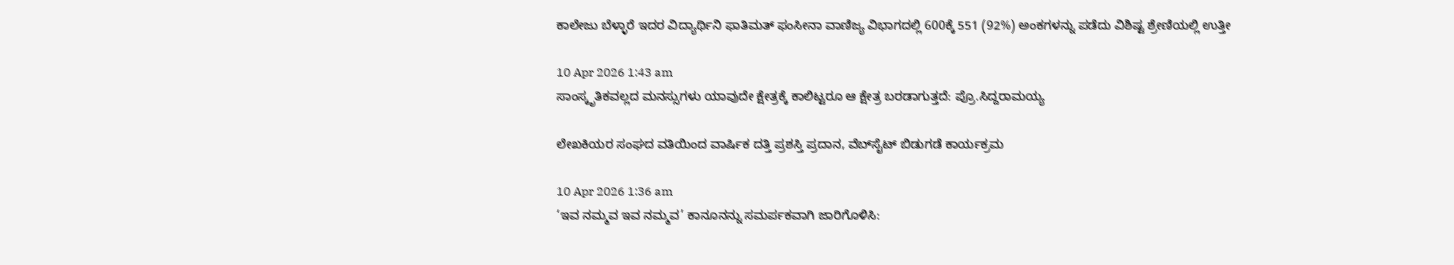ಕಾಲೇಜು ಬೆಳ್ಳಾರೆ ಇದರ ವಿದ್ಯಾರ್ಥಿನಿ ಫಾತಿಮತ್ ಫಂಸೀನಾ ವಾಣಿಜ್ಯ ವಿಭಾಗದಲ್ಲಿ 600ಕ್ಕೆ 551 (92%) ಅಂಕಗಳನ್ನು ಪಡೆದು ವಿಶಿಷ್ಟ ಶ್ರೇಣಿಯಲ್ಲಿ ಉತ್ತೀ

10 Apr 2026 1:43 am
ಸಾಂಸ್ಕೃತಿಕವಲ್ಲದ ಮನಸ್ಸುಗಳು ಯಾವುದೇ ಕ್ಷೇತ್ರಕ್ಕೆ ಕಾಲಿಟ್ಟರೂ ಆ ಕ್ಷೇತ್ರ ಬರಡಾಗುತ್ತದೆ: ಪ್ರೊ.ಸಿದ್ದರಾಮಯ್ಯ

ಲೇಖಕಿಯರ ಸಂಘದ ವತಿಯಿಂದ ವಾರ್ಷಿಕ ದತ್ತಿ ಪ್ರಶಸ್ತಿ ಪ್ರದಾನ, ವೆಬ್‍ಸೈಟ್ ಬಿಡುಗಡೆ ಕಾರ್ಯಕ್ರಮ

10 Apr 2026 1:36 am
‘ಇವ ನಮ್ಮವ ಇವ ನಮ್ಮವ’ ಕಾನೂನನ್ನು ಸಮರ್ಪಕವಾಗಿ ಜಾರಿಗೊಳಿಸಿ: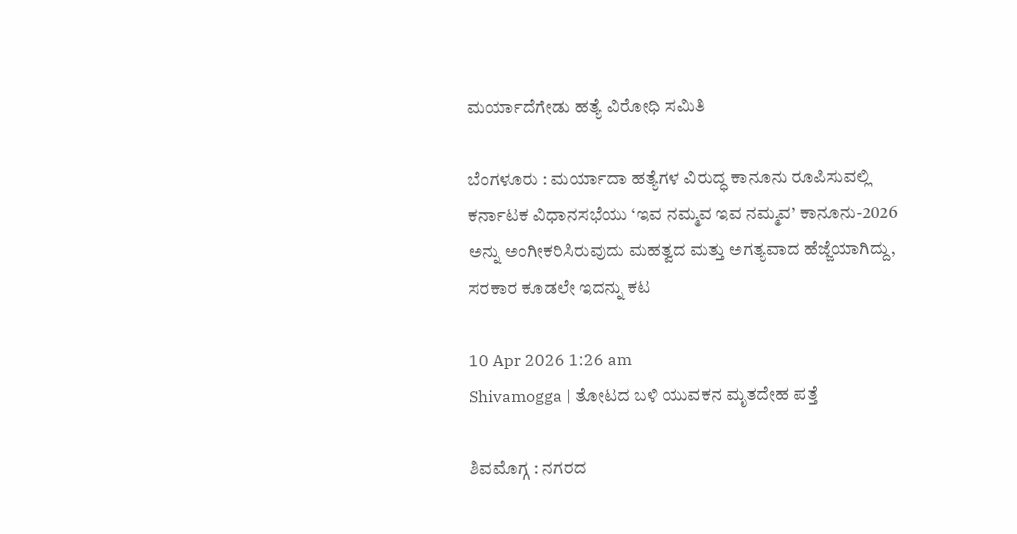ಮರ್ಯಾದೆಗೇಡು ಹತ್ಯೆ ವಿರೋಧಿ ಸಮಿತಿ

ಬೆಂಗಳೂರು : ಮರ್ಯಾದಾ ಹತ್ಯೆಗಳ ವಿರುದ್ಧ ಕಾನೂನು ರೂಪಿಸುವಲ್ಲಿ ಕರ್ನಾಟಕ ವಿಧಾನಸಭೆಯು ‘ಇವ ನಮ್ಮವ ಇವ ನಮ್ಮವ’ ಕಾನೂನು-2026 ಅನ್ನು ಅಂಗೀಕರಿಸಿರುವುದು ಮಹತ್ವದ ಮತ್ತು ಅಗತ್ಯವಾದ ಹೆಜ್ಜೆಯಾಗಿದ್ದು, ಸರಕಾರ ಕೂಡಲೇ ಇದನ್ನು ಕಟ

10 Apr 2026 1:26 am
Shivamogga | ತೋಟದ ಬಳಿ ಯುವಕನ ಮೃತದೇಹ ಪತ್ತೆ

ಶಿವಮೊಗ್ಗ : ನಗರದ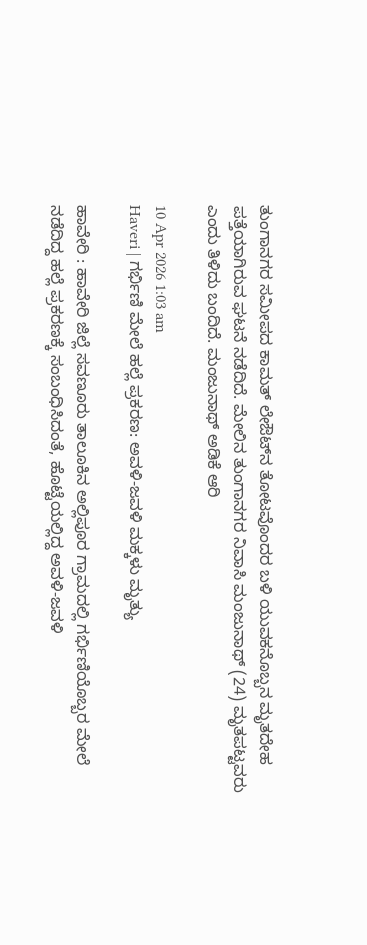ತುಂಗಾನಗರ ಸಮೀಪದ ಕಾಮತ್ ಲೇಔಟ್‌ನ ತೋಟವೊಂದರ ಬಳಿ ಯುವಕನೊಬ್ಬನ ಮೃತದೇಹ ಪತ್ತೆಯಾಗಿರುವ ಘಟನೆ ನಡೆದಿದೆ. ಮೇಲಿನ ತುಂಗಾನಗರ ನಿವಾಸಿ ಮಂಜುನಾಥ್ (24) ಮೃತಪಟ್ಟವರು ಎಂದು ತಿಳಿದು ಬಂದಿದೆ. ಮಂಜುನಾಥ್ ಅಡಿಕೆ ಆರಿ

10 Apr 2026 1:03 am
Haveri | ಗರ್ಭಿಣಿ ಮೇಲೆ ಹಲ್ಲೆ ಪ್ರಕರಣ: ಅವಳಿ-ಜವಳಿ ಮಕ್ಕಳು ಮೃತ್ಯು

ಹಾವೇರಿ : ಹಾವೇರಿ ಜಿಲ್ಲೆ ಸವಣೂರು ತಾಲೂಕಿನ ಅಲ್ಲಿಪೂರ ಗ್ರಾಮದಲ್ಲಿ ಗರ್ಭಿಣಿಯೊಬ್ಬರ ಮೇಲೆ ನಡೆದಿದ್ದ ಹಲ್ಲೆ ಪ್ರಕರಣಕ್ಕೆ ಸಂಬಂಧಿಸಿದಂತೆ, ಹೊಟ್ಟೆಯಲ್ಲಿದ್ದ ಅವಳಿ-ಜವಳಿ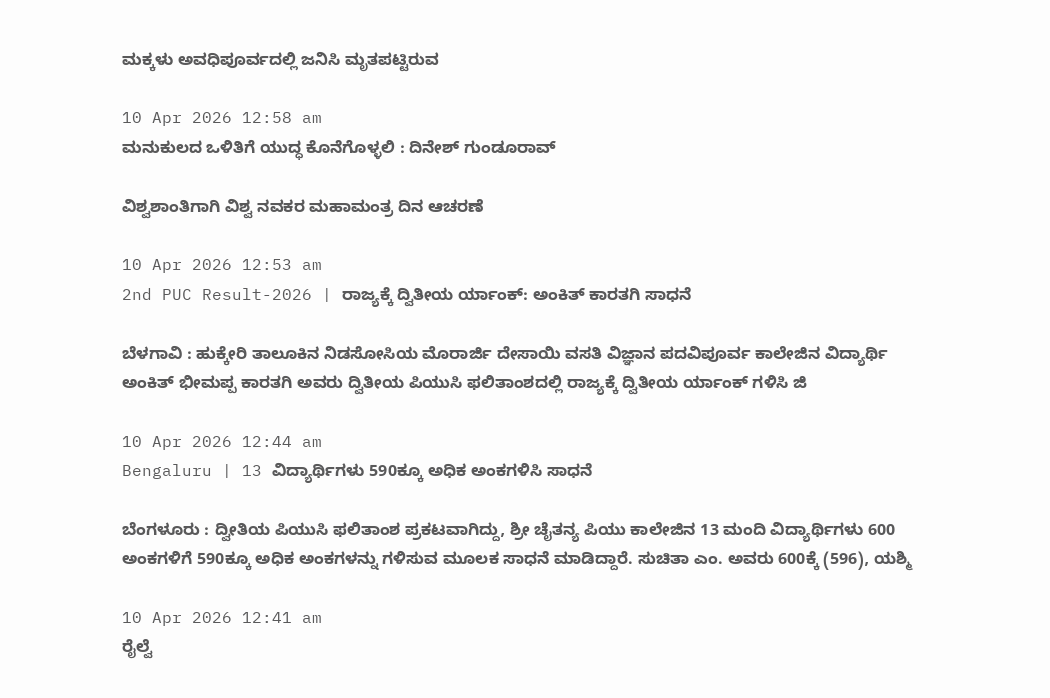ಮಕ್ಕಳು ಅವಧಿಪೂರ್ವದಲ್ಲಿ ಜನಿಸಿ ಮೃತಪಟ್ಟಿರುವ

10 Apr 2026 12:58 am
ಮನುಕುಲದ ಒಳಿತಿಗೆ ಯುದ್ಧ ಕೊನೆಗೊಳ್ಳಲಿ : ದಿನೇಶ್ ಗುಂಡೂರಾವ್

ವಿಶ್ವಶಾಂತಿಗಾಗಿ ವಿಶ್ವ ನವಕರ ಮಹಾಮಂತ್ರ ದಿನ ಆಚರಣೆ

10 Apr 2026 12:53 am
2nd PUC Result-2026 | ರಾಜ್ಯಕ್ಕೆ ದ್ವಿತೀಯ ರ್ಯಾಂಕ್: ಅಂಕಿತ್ ಕಾರತಗಿ ಸಾಧನೆ

ಬೆಳಗಾವಿ : ಹುಕ್ಕೇರಿ ತಾಲೂಕಿನ ನಿಡಸೋಸಿಯ ಮೊರಾರ್ಜಿ ದೇಸಾಯಿ ವಸತಿ ವಿಜ್ಞಾನ ಪದವಿಪೂರ್ವ ಕಾಲೇಜಿನ ವಿದ್ಯಾರ್ಥಿ ಅಂಕಿತ್ ಭೀಮಪ್ಪ ಕಾರತಗಿ ಅವರು ದ್ವಿತೀಯ ಪಿಯುಸಿ ಫಲಿತಾಂಶದಲ್ಲಿ ರಾಜ್ಯಕ್ಕೆ ದ್ವಿತೀಯ ರ್ಯಾಂಕ್ ಗಳಿಸಿ ಜಿ

10 Apr 2026 12:44 am
Bengaluru | 13 ವಿದ್ಯಾರ್ಥಿಗಳು 590ಕ್ಕೂ ಅಧಿಕ ಅಂಕಗಳಿಸಿ ಸಾಧನೆ

ಬೆಂಗಳೂರು : ದ್ವೀತಿಯ ಪಿಯುಸಿ ಫಲಿತಾಂಶ ಪ್ರಕಟವಾಗಿದ್ದು, ಶ್ರೀ ಚೈತನ್ಯ ಪಿಯು ಕಾಲೇಜಿನ 13 ಮಂದಿ ವಿದ್ಯಾರ್ಥಿಗಳು 600 ಅಂಕಗಳಿಗೆ 590ಕ್ಕೂ ಅಧಿಕ ಅಂಕಗಳನ್ನು ಗಳಿಸುವ ಮೂಲಕ ಸಾಧನೆ ಮಾಡಿದ್ದಾರೆ. ಸುಚಿತಾ ಎಂ. ಅವರು 600ಕ್ಕೆ (596), ಯಶ್ಮಿ

10 Apr 2026 12:41 am
ರೈಲ್ವೆ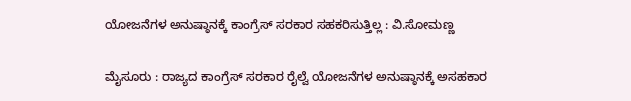ಯೋಜನೆಗಳ ಅನುಷ್ಠಾನಕ್ಕೆ ಕಾಂಗ್ರೆಸ್ ಸರಕಾರ ಸಹಕರಿಸುತ್ತಿಲ್ಲ : ವಿ.ಸೋಮಣ್ಣ

ಮೈಸೂರು : ರಾಜ್ಯದ ಕಾಂಗ್ರೆಸ್ ಸರಕಾರ ರೈಲ್ವೆ ಯೋಜನೆಗಳ ಅನುಷ್ಠಾನಕ್ಕೆ ಅಸಹಕಾರ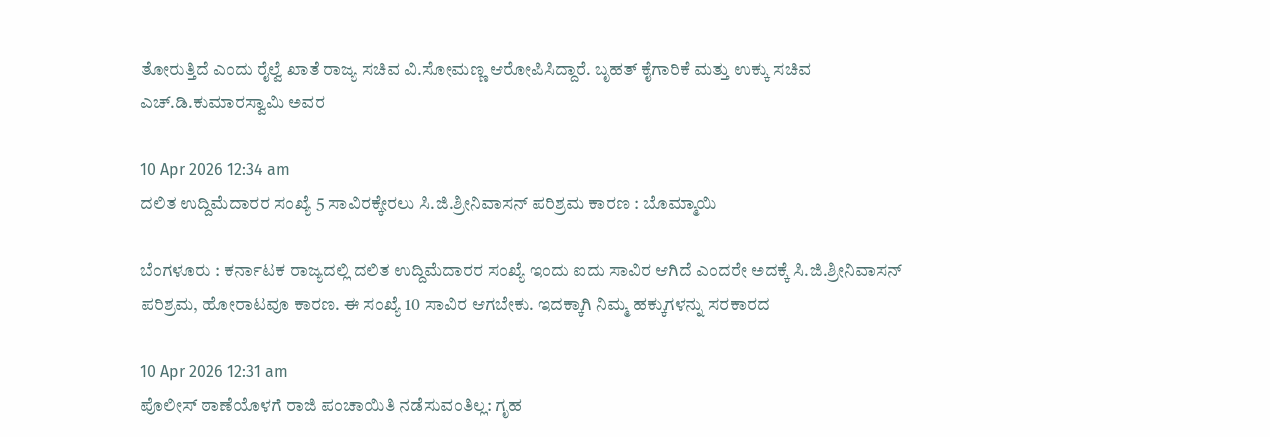ತೋರುತ್ತಿದೆ ಎಂದು ರೈಲ್ವೆ ಖಾತೆ ರಾಜ್ಯ ಸಚಿವ ವಿ.ಸೋಮಣ್ಣ ಆರೋಪಿಸಿದ್ದಾರೆ. ಬೃಹತ್ ಕೈಗಾರಿಕೆ ಮತ್ತು ಉಕ್ಕು ಸಚಿವ ಎಚ್.ಡಿ.ಕುಮಾರಸ್ವಾಮಿ ಅವರ

10 Apr 2026 12:34 am
ದಲಿತ ಉದ್ದಿಮೆದಾರರ ಸಂಖ್ಯೆ 5 ಸಾವಿರಕ್ಕೇರಲು ಸಿ.ಜಿ.ಶ್ರೀನಿವಾಸನ್ ಪರಿಶ್ರಮ ಕಾರಣ : ಬೊಮ್ಮಾಯಿ

ಬೆಂಗಳೂರು : ಕರ್ನಾಟಕ ರಾಜ್ಯದಲ್ಲಿ ದಲಿತ ಉದ್ದಿಮೆದಾರರ ಸಂಖ್ಯೆ ಇಂದು ಐದು ಸಾವಿರ ಆಗಿದೆ ಎಂದರೇ ಅದಕ್ಕೆ ಸಿ.ಜಿ.ಶ್ರೀನಿವಾಸನ್ ಪರಿಶ್ರಮ, ಹೋರಾಟವೂ ಕಾರಣ. ಈ ಸಂಖ್ಯೆ 10 ಸಾವಿರ ಆಗಬೇಕು. ಇದಕ್ಕಾಗಿ ನಿಮ್ಮ ಹಕ್ಕುಗಳನ್ನು ಸರಕಾರದ

10 Apr 2026 12:31 am
ಪೊಲೀಸ್ ಠಾಣೆಯೊಳಗೆ ರಾಜಿ ಪಂಚಾಯಿತಿ ನಡೆಸುವಂತಿಲ್ಲ: ಗೃಹ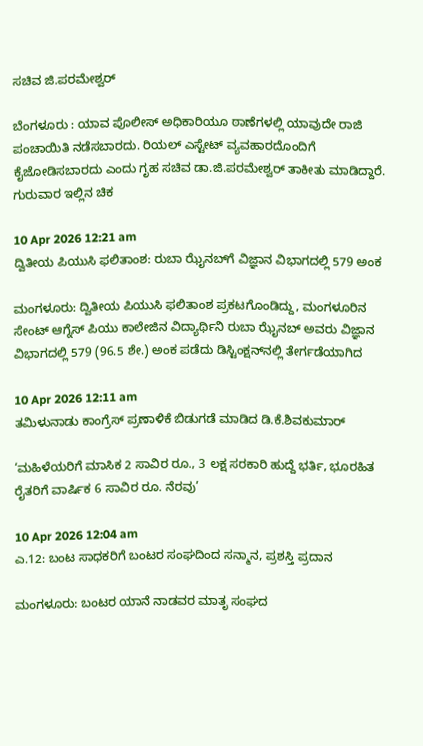ಸಚಿವ ಜಿ.ಪರಮೇಶ್ವರ್

ಬೆಂಗಳೂರು : ಯಾವ ಪೊಲೀಸ್ ಅಧಿಕಾರಿಯೂ ಠಾಣೆಗಳಲ್ಲಿ ಯಾವುದೇ ರಾಜಿ ಪಂಚಾಯಿತಿ ನಡೆಸಬಾರದು. ರಿಯಲ್ ಎಸ್ಟೇಟ್ ವ್ಯವಹಾರದೊಂದಿಗೆ ಕೈಜೋಡಿಸಬಾರದು ಎಂದು ಗೃಹ ಸಚಿವ ಡಾ.ಜಿ.ಪರಮೇಶ್ವರ್ ತಾಕೀತು ಮಾಡಿದ್ದಾರೆ. ಗುರುವಾರ ಇಲ್ಲಿನ ಚಿಕ

10 Apr 2026 12:21 am
ದ್ವಿತೀಯ ಪಿಯುಸಿ ಫಲಿತಾಂಶ: ರುಬಾ ಝೈನಬ್‌ಗೆ ವಿಜ್ಞಾನ ವಿಭಾಗದಲ್ಲಿ 579 ಅಂಕ

ಮಂಗಳೂರು: ದ್ವಿತೀಯ ಪಿಯುಸಿ ಫಲಿತಾಂಶ ಪ್ರಕಟಗೊಂಡಿದ್ದು, ಮಂಗಳೂರಿನ ಸೇಂಟ್ ಆಗ್ನೆಸ್ ಪಿಯು ಕಾಲೇಜಿನ ವಿದ್ಯಾರ್ಥಿನಿ ರುಬಾ ಝೈನಬ್‌ ಅವರು ವಿಜ್ಞಾನ ವಿಭಾಗದಲ್ಲಿ 579 (96.5 ಶೇ.) ಅಂಕ ಪಡೆದು ಡಿಸ್ಟಿಂಕ್ಷನ್‌ನಲ್ಲಿ ತೇರ್ಗಡೆಯಾಗಿದ

10 Apr 2026 12:11 am
ತಮಿಳುನಾಡು ಕಾಂಗ್ರೆಸ್ ಪ್ರಣಾಳಿಕೆ ಬಿಡುಗಡೆ ಮಾಡಿದ ಡಿ.ಕೆ.ಶಿವಕುಮಾರ್

‘ಮಹಿಳೆಯರಿಗೆ ಮಾಸಿಕ 2 ಸಾವಿರ ರೂ., 3 ಲಕ್ಷ ಸರಕಾರಿ ಹುದ್ದೆ ಭರ್ತಿ, ಭೂರಹಿತ ರೈತರಿಗೆ ವಾರ್ಷಿಕ 6 ಸಾವಿರ ರೂ. ನೆರವು’

10 Apr 2026 12:04 am
ಎ.12: ಬಂಟ ಸಾಧಕರಿಗೆ ಬಂಟರ ಸಂಘದಿಂದ ಸನ್ಮಾನ, ಪ್ರಶಸ್ತಿ ಪ್ರದಾನ

ಮಂಗಳೂರು: ಬಂಟರ ಯಾನೆ ನಾಡವರ ಮಾತೃ ಸಂಘದ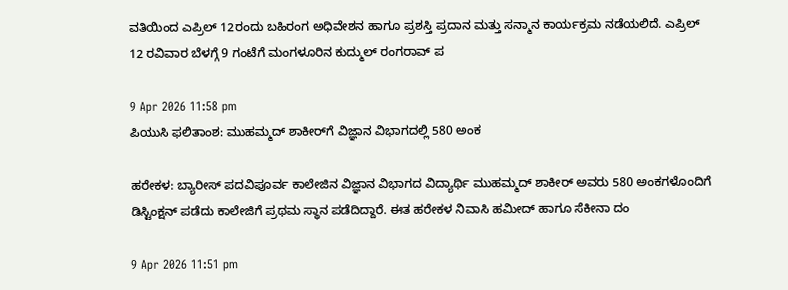ವತಿಯಿಂದ ಎಪ್ರಿಲ್ 12ರಂದು ಬಹಿರಂಗ ಅಧಿವೇಶನ ಹಾಗೂ ಪ್ರಶಸ್ತಿ ಪ್ರದಾನ ಮತ್ತು ಸನ್ಮಾನ ಕಾರ್ಯಕ್ರಮ ನಡೆಯಲಿದೆ. ಎಪ್ರಿಲ್ 12 ರವಿವಾರ ಬೆಳಗ್ಗೆ 9 ಗಂಟೆಗೆ ಮಂಗಳೂರಿನ ಕುದ್ಮುಲ್ ರಂಗರಾವ್ ಪ

9 Apr 2026 11:58 pm
ಪಿಯುಸಿ ಫಲಿತಾಂಶ: ಮುಹಮ್ಮದ್ ಶಾಕೀರ್‌ಗೆ ವಿಜ್ಞಾನ ವಿಭಾಗದಲ್ಲಿ 580 ಅಂಕ

ಹರೇಕಳ: ಬ್ಯಾರೀಸ್ ಪದವಿಪೂರ್ವ ಕಾಲೇಜಿನ ವಿಜ್ಞಾನ ವಿಭಾಗದ ವಿದ್ಯಾರ್ಥಿ ಮುಹಮ್ಮದ್ ಶಾಕೀರ್ ಅವರು 580 ಅಂಕಗಳೊಂದಿಗೆ ಡಿಸ್ಟಿಂಕ್ಷನ್ ಪಡೆದು ಕಾಲೇಜಿಗೆ ಪ್ರಥಮ ಸ್ಥಾನ ಪಡೆದಿದ್ದಾರೆ. ಈತ ಹರೇಕಳ ನಿವಾಸಿ ಹಮೀದ್ ಹಾಗೂ ಸೆಕೀನಾ ದಂ

9 Apr 2026 11:51 pm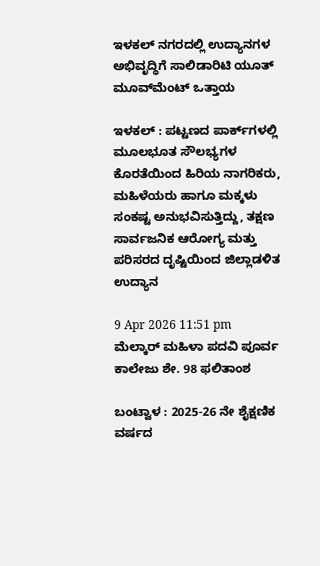ಇಳಕಲ್ ನಗರದಲ್ಲಿ ಉದ್ಯಾನಗಳ ಅಭಿವೃದ್ಧಿಗೆ ಸಾಲಿಡಾರಿಟಿ ಯೂತ್ ಮೂವ್‌ಮೆಂಟ್‌ ಒತ್ತಾಯ

ಇಳಕಲ್‌ : ಪಟ್ಟಣದ ಪಾರ್ಕ್‌ಗಳಲ್ಲಿ ಮೂಲಭೂತ ಸೌಲಭ್ಯಗಳ ಕೊರತೆಯಿಂದ ಹಿರಿಯ ನಾಗರಿಕರು, ಮಹಿಳೆಯರು ಹಾಗೂ ಮಕ್ಕಳು ಸಂಕಷ್ಟ ಅನುಭವಿಸುತ್ತಿದ್ದು, ತಕ್ಷಣ ಸಾರ್ವಜನಿಕ ಆರೋಗ್ಯ ಮತ್ತು ಪರಿಸರದ ದೃಷ್ಟಿಯಿಂದ ಜಿಲ್ಲಾಡಳಿತ ಉದ್ಯಾನ

9 Apr 2026 11:51 pm
ಮೆಲ್ಕಾರ್ ಮಹಿಳಾ ಪದವಿ ಪೂರ್ವ ಕಾಲೇಜು ಶೇ. 98 ಫಲಿತಾಂಶ

ಬಂಟ್ವಾಳ : 2025-26 ನೇ ಶೈಕ್ಷಣಿಕ ವರ್ಷದ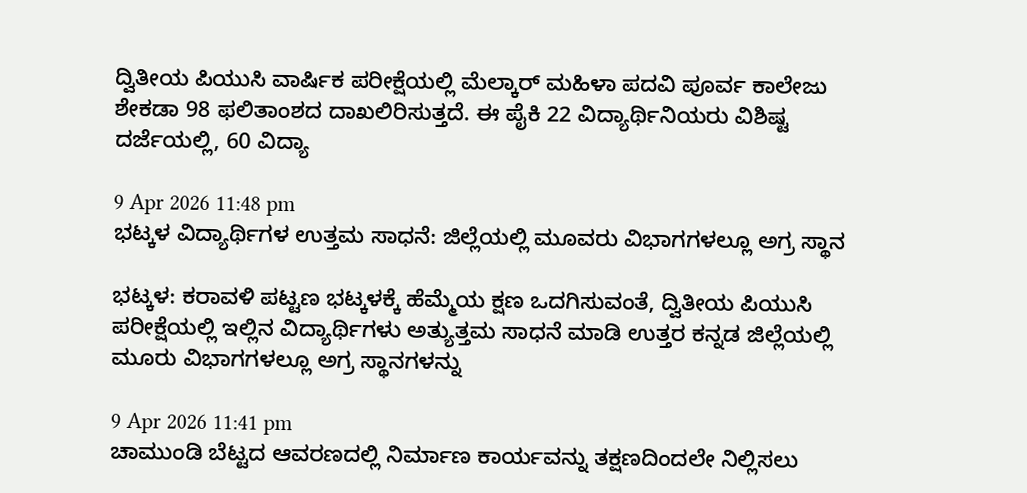ದ್ವಿತೀಯ ಪಿಯುಸಿ ವಾರ್ಷಿಕ ಪರೀಕ್ಷೆಯಲ್ಲಿ ಮೆಲ್ಕಾರ್ ಮಹಿಳಾ ಪದವಿ ಪೂರ್ವ ಕಾಲೇಜು ಶೇಕಡಾ 98 ಫಲಿತಾಂಶದ ದಾಖಲಿರಿಸುತ್ತದೆ. ಈ ಪೈಕಿ 22 ವಿದ್ಯಾರ್ಥಿನಿಯರು ವಿಶಿಷ್ಟ ದರ್ಜೆಯಲ್ಲಿ, 60 ವಿದ್ಯಾ

9 Apr 2026 11:48 pm
ಭಟ್ಕಳ ವಿದ್ಯಾರ್ಥಿಗಳ ಉತ್ತಮ ಸಾಧನೆ: ಜಿಲ್ಲೆಯಲ್ಲಿ ಮೂವರು ವಿಭಾಗಗಳಲ್ಲೂ ಅಗ್ರ ಸ್ಥಾನ

ಭಟ್ಕಳ: ಕರಾವಳಿ ಪಟ್ಟಣ ಭಟ್ಕಳಕ್ಕೆ ಹೆಮ್ಮೆಯ ಕ್ಷಣ ಒದಗಿಸುವಂತೆ, ದ್ವಿತೀಯ ಪಿಯುಸಿ ಪರೀಕ್ಷೆಯಲ್ಲಿ ಇಲ್ಲಿನ ವಿದ್ಯಾರ್ಥಿಗಳು ಅತ್ಯುತ್ತಮ ಸಾಧನೆ ಮಾಡಿ ಉತ್ತರ ಕನ್ನಡ ಜಿಲ್ಲೆಯಲ್ಲಿ ಮೂರು ವಿಭಾಗಗಳಲ್ಲೂ ಅಗ್ರ ಸ್ಥಾನಗಳನ್ನು

9 Apr 2026 11:41 pm
ಚಾಮುಂಡಿ ಬೆಟ್ಟದ ಆವರಣದಲ್ಲಿ ನಿರ್ಮಾಣ ಕಾರ್ಯವನ್ನು ತಕ್ಷಣದಿಂದಲೇ ನಿಲ್ಲಿಸಲು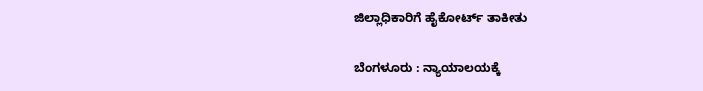ಜಿಲ್ಲಾಧಿಕಾರಿಗೆ ಹೈಕೋರ್ಟ್ ತಾಕೀತು

ಬೆಂಗಳೂರು : ನ್ಯಾಯಾಲಯಕ್ಕೆ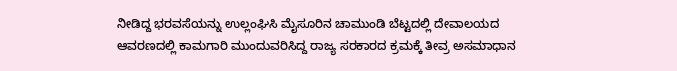ನೀಡಿದ್ದ ಭರವಸೆಯನ್ನು ಉಲ್ಲಂಘಿಸಿ ಮೈಸೂರಿನ ಚಾಮುಂಡಿ ಬೆಟ್ಟದಲ್ಲಿ ದೇವಾಲಯದ ಆವರಣದಲ್ಲಿ ಕಾಮಗಾರಿ ಮುಂದುವರಿಸಿದ್ದ ರಾಜ್ಯ ಸರಕಾರದ ಕ್ರಮಕ್ಕೆ ತೀವ್ರ ಅಸಮಾಧಾನ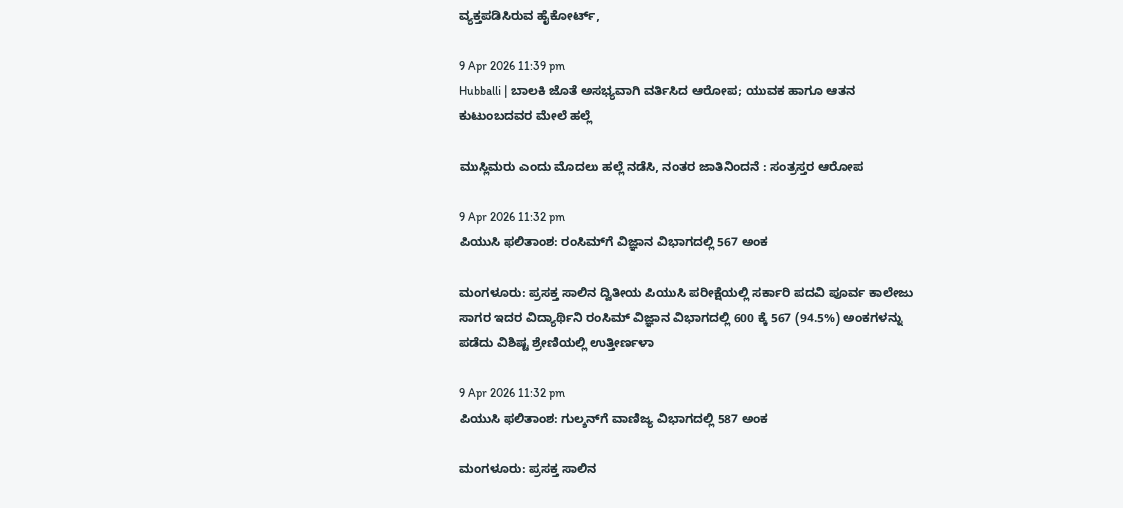ವ್ಯಕ್ತಪಡಿಸಿರುವ ಹೈಕೋರ್ಟ್,

9 Apr 2026 11:39 pm
Hubballi | ಬಾಲಕಿ ಜೊತೆ ಅಸಭ್ಯವಾಗಿ ವರ್ತಿಸಿದ ಆರೋಪ; ಯುವಕ ಹಾಗೂ ಆತನ ಕುಟುಂಬದವರ ಮೇಲೆ ಹಲ್ಲೆ

ಮುಸ್ಲಿಮರು ಎಂದು ಮೊದಲು ಹಲ್ಲೆ ನಡೆಸಿ, ನಂತರ ಜಾತಿನಿಂದನೆ : ಸಂತ್ರಸ್ತರ ಆರೋಪ

9 Apr 2026 11:32 pm
ಪಿಯುಸಿ ಫಲಿತಾಂಶ: ರಂಸಿಮ್‌ಗೆ ವಿಜ್ಞಾನ ವಿಭಾಗದಲ್ಲಿ 567 ಅಂಕ

ಮಂಗಳೂರು: ಪ್ರಸಕ್ತ ಸಾಲಿನ ದ್ವಿತೀಯ ಪಿಯುಸಿ ಪರೀಕ್ಷೆಯಲ್ಲಿ ಸರ್ಕಾರಿ ಪದವಿ ಪೂರ್ವ ಕಾಲೇಜು ಸಾಗರ ಇದರ ವಿದ್ಯಾರ್ಥಿನಿ ರಂಸಿಮ್ ವಿಜ್ಞಾನ ವಿಭಾಗದಲ್ಲಿ 600 ಕ್ಕೆ 567 (94.5%) ಅಂಕಗಳನ್ನು ಪಡೆದು ವಿಶಿಷ್ಟ ಶ್ರೇಣಿಯಲ್ಲಿ ಉತ್ತೀರ್ಣಳಾ

9 Apr 2026 11:32 pm
ಪಿಯುಸಿ ಫಲಿತಾಂಶ: ಗುಲ್ಶನ್‌ಗೆ ವಾಣಿಜ್ಯ ವಿಭಾಗದಲ್ಲಿ 587 ಅಂಕ

ಮಂಗಳೂರು: ಪ್ರಸಕ್ತ ಸಾಲಿನ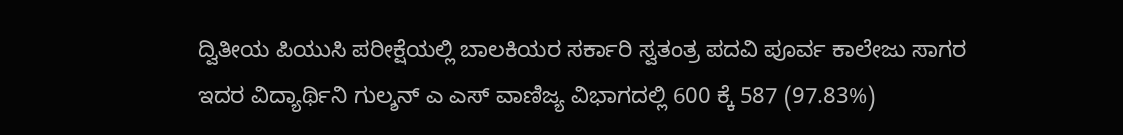ದ್ವಿತೀಯ ಪಿಯುಸಿ ಪರೀಕ್ಷೆಯಲ್ಲಿ ಬಾಲಕಿಯರ ಸರ್ಕಾರಿ ಸ್ವತಂತ್ರ ಪದವಿ ಪೂರ್ವ ಕಾಲೇಜು ಸಾಗರ ಇದರ ವಿದ್ಯಾರ್ಥಿನಿ ಗುಲ್ಶನ್ ಎ ಎಸ್ ವಾಣಿಜ್ಯ ವಿಭಾಗದಲ್ಲಿ 600 ಕ್ಕೆ 587 (97.83%)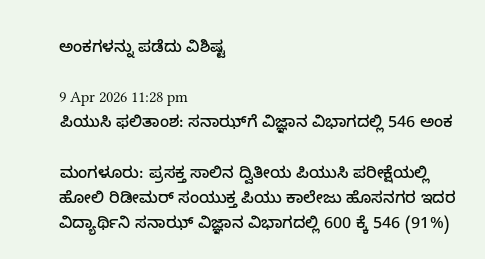ಅಂಕಗಳನ್ನು ಪಡೆದು ವಿಶಿಷ್ಟ

9 Apr 2026 11:28 pm
ಪಿಯುಸಿ ಫಲಿತಾಂಶ: ಸನಾಝ್‌ಗೆ ವಿಜ್ಞಾನ ವಿಭಾಗದಲ್ಲಿ 546 ಅಂಕ

ಮಂಗಳೂರು: ಪ್ರಸಕ್ತ ಸಾಲಿನ ದ್ವಿತೀಯ ಪಿಯುಸಿ ಪರೀಕ್ಷೆಯಲ್ಲಿ ಹೋಲಿ ರಿಡೀಮರ್ ಸಂಯುಕ್ತ ಪಿಯು ಕಾಲೇಜು ಹೊಸನಗರ ಇದರ ವಿದ್ಯಾರ್ಥಿನಿ ಸನಾಝ್‌ ವಿಜ್ಞಾನ ವಿಭಾಗದಲ್ಲಿ 600 ಕ್ಕೆ 546 (91%)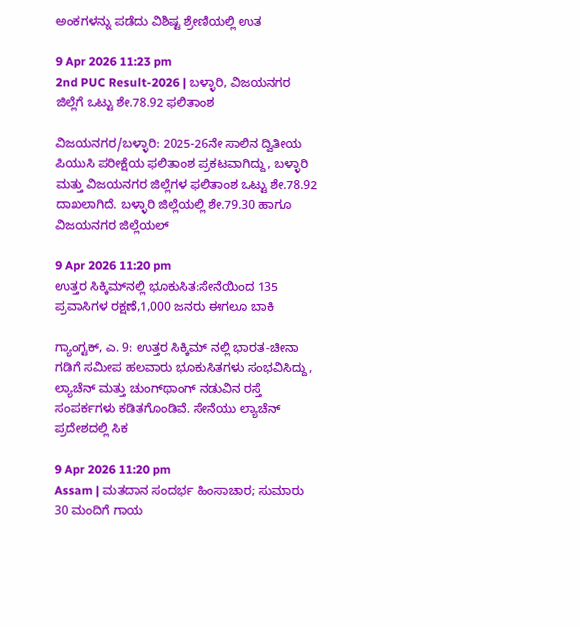ಅಂಕಗಳನ್ನು ಪಡೆದು ವಿಶಿಷ್ಟ ಶ್ರೇಣಿಯಲ್ಲಿ ಉತ

9 Apr 2026 11:23 pm
2nd PUC Result-2026 | ಬಳ್ಳಾರಿ, ವಿಜಯನಗರ ಜಿಲ್ಲೆಗೆ ಒಟ್ಟು ಶೇ.78.92 ಫಲಿತಾಂಶ

ವಿಜಯನಗರ/ಬಳ್ಳಾರಿ: 2025-26ನೇ ಸಾಲಿನ ದ್ವಿತೀಯ ಪಿಯುಸಿ ಪರೀಕ್ಷೆಯ ಫಲಿತಾಂಶ ಪ್ರಕಟವಾಗಿದ್ದು, ಬಳ್ಳಾರಿ ಮತ್ತು ವಿಜಯನಗರ ಜಿಲ್ಲೆಗಳ ಫಲಿತಾಂಶ ಒಟ್ಟು ಶೇ.78.92 ದಾಖಲಾಗಿದೆ. ಬಳ್ಳಾರಿ ಜಿಲ್ಲೆಯಲ್ಲಿ ಶೇ.79.30 ಹಾಗೂ ವಿಜಯನಗರ ಜಿಲ್ಲೆಯಲ್

9 Apr 2026 11:20 pm
ಉತ್ತರ ಸಿಕ್ಕಿಮ್‌ನಲ್ಲಿ ಭೂಕುಸಿತ:ಸೇನೆಯಿಂದ 135 ಪ್ರವಾಸಿಗಳ ರಕ್ಷಣೆ,1,000 ಜನರು ಈಗಲೂ ಬಾಕಿ

ಗ್ಯಾಂಗ್ಟಕ್, ಎ. 9: ಉತ್ತರ ಸಿಕ್ಕಿಮ್‌ ನಲ್ಲಿ ಭಾರತ-ಚೀನಾ ಗಡಿಗೆ ಸಮೀಪ ಹಲವಾರು ಭೂಕುಸಿತಗಳು ಸಂಭವಿಸಿದ್ದು, ಲ್ಯಾಚೆನ್ ಮತ್ತು ಚುಂಗ್‌ಥಾಂಗ್ ನಡುವಿನ ರಸ್ತೆ ಸಂಪರ್ಕಗಳು ಕಡಿತಗೊಂಡಿವೆ. ಸೇನೆಯು ಲ್ಯಾಚೆನ್ ಪ್ರದೇಶದಲ್ಲಿ ಸಿಕ

9 Apr 2026 11:20 pm
Assam | ಮತದಾನ ಸಂದರ್ಭ ಹಿಂಸಾಚಾರ; ಸುಮಾರು 30 ಮಂದಿಗೆ ಗಾಯ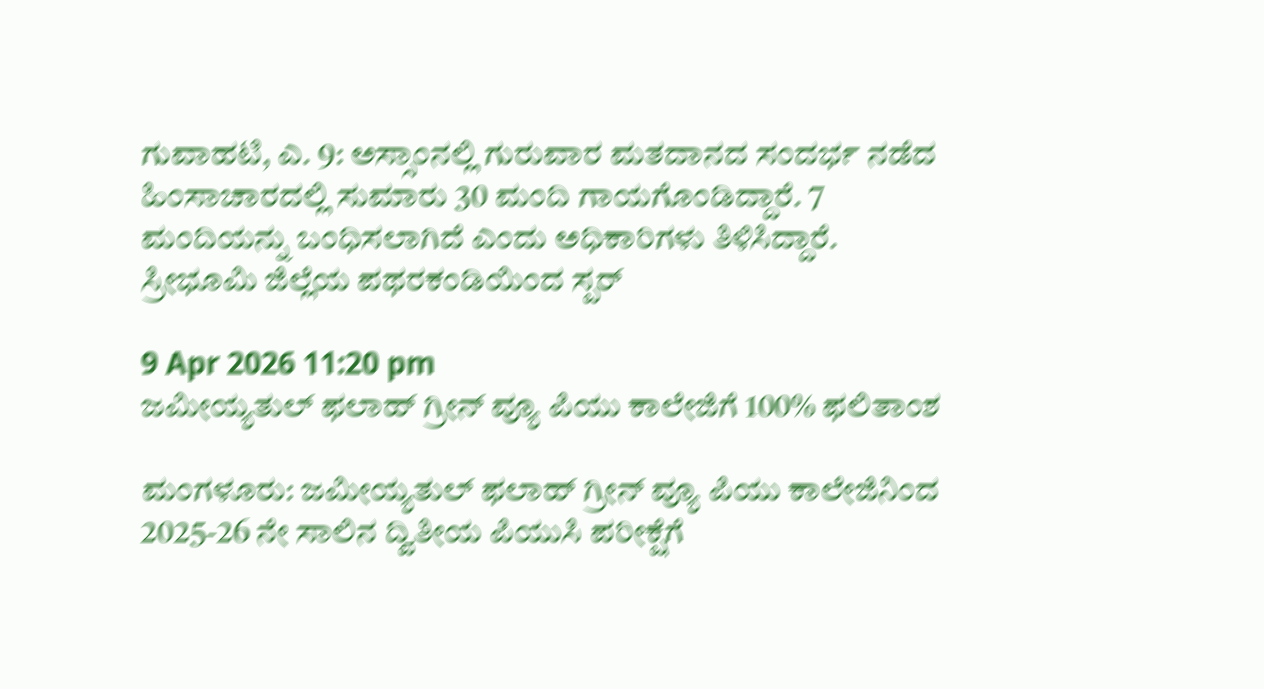ಗುವಾಹಟಿ, ಎ. 9: ಅಸ್ಸಾಂನಲ್ಲಿ ಗುರುವಾರ ಮತದಾನದ ಸಂದರ್ಭ ನಡೆದ ಹಿಂಸಾಚಾರದಲ್ಲಿ ಸುಮಾರು 30 ಮಂದಿ ಗಾಯಗೊಂಡಿದ್ದಾರೆ. 7 ಮಂದಿಯನ್ನು ಬಂಧಿಸಲಾಗಿದೆ ಎಂದು ಅಧಿಕಾರಿಗಳು ತಿಳಿಸಿದ್ದಾರೆ. ಸ್ರೀಭೂಮಿ ಜಿಲ್ಲೆಯ ಪಥರಕಂಡಿಯಿಂದ ಸ್ಪರ್

9 Apr 2026 11:20 pm
ಜಮೀಯ್ಯತುಲ್ ಫಲಾಹ್ ಗ್ರೀನ್ ವ್ಯೂ ಪಿಯು ಕಾಲೇಜಿಗೆ 100% ಫಲಿತಾಂಶ

ಮಂಗಳೂರು: ಜಮೀಯ್ಯತುಲ್ ಫಲಾಹ್ ಗ್ರೀನ್ ವ್ಯೂ ಪಿಯು ಕಾಲೇಜಿನಿಂದ 2025-26 ನೇ ಸಾಲಿನ ದ್ವಿತೀಯ ಪಿಯುಸಿ ಪರೀಕ್ಷೆಗೆ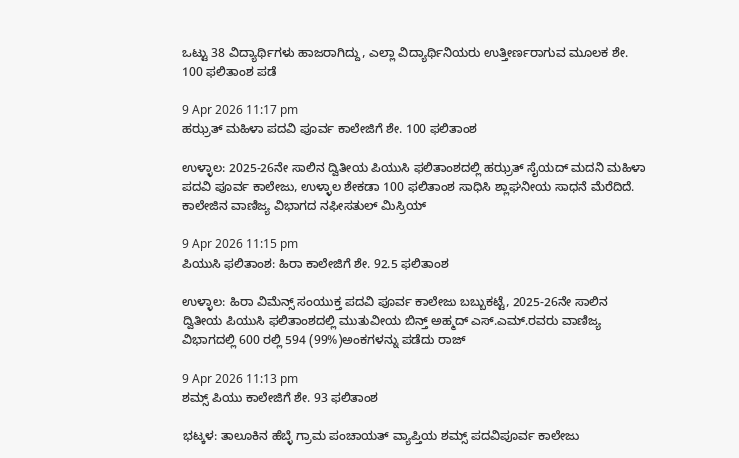ಒಟ್ಟು 38 ವಿದ್ಯಾರ್ಥಿಗಳು ಹಾಜರಾಗಿದ್ದು, ಎಲ್ಲಾ ವಿದ್ಯಾರ್ಥಿನಿಯರು ಉತ್ತೀರ್ಣರಾಗುವ ಮೂಲಕ ಶೇ. 100 ಫಲಿತಾಂಶ ಪಡೆ

9 Apr 2026 11:17 pm
ಹಝ್ರತ್ ಮಹಿಳಾ ಪದವಿ ಪೂರ್ವ ಕಾಲೇಜಿಗೆ ಶೇ. 100 ಫಲಿತಾಂಶ

ಉಳ್ಳಾಲ: 2025-26ನೇ ಸಾಲಿನ ದ್ವಿತೀಯ ಪಿಯುಸಿ ಫಲಿತಾಂಶದಲ್ಲಿ ಹಝ್ರತ್ ಸೈಯದ್ ಮದನಿ ಮಹಿಳಾ ಪದವಿ ಪೂರ್ವ ಕಾಲೇಜು, ಉಳ್ಳಾಲ ಶೇಕಡಾ 100 ಫಲಿತಾಂಶ ಸಾಧಿಸಿ ಶ್ಲಾಘನೀಯ ಸಾಧನೆ ಮೆರೆದಿದೆ. ಕಾಲೇಜಿನ ವಾಣಿಜ್ಯ ವಿಭಾಗದ ನಫೀಸತುಲ್ ಮಿಸ್ರಿಯ್

9 Apr 2026 11:15 pm
ಪಿಯುಸಿ ಫಲಿತಾಂಶ: ಹಿರಾ ಕಾಲೇಜಿಗೆ ಶೇ. 92.5 ಫಲಿತಾಂಶ

ಉಳ್ಳಾಲ: ಹಿರಾ ವಿಮೆನ್ಸ್ ಸಂಯುಕ್ತ ಪದವಿ ಪೂರ್ವ ಕಾಲೇಜು ಬಬ್ಬುಕಟ್ಟೆ, 2025-26ನೇ ಸಾಲಿನ ದ್ವಿತೀಯ ಪಿಯುಸಿ ಫಲಿತಾಂಶದಲ್ಲಿ ಮುತುವೀಯ ಬಿನ್ತ್ ಅಹ್ಮದ್ ಎಸ್.ಎಮ್.ರವರು ವಾಣಿಜ್ಯ ವಿಭಾಗದಲ್ಲಿ 600 ರಲ್ಲಿ 594 (99%)ಅಂಕಗಳನ್ನು ಪಡೆದು ರಾಜ್

9 Apr 2026 11:13 pm
ಶಮ್ಸ್ ಪಿಯು ಕಾಲೇಜಿಗೆ ಶೇ. 93 ಫಲಿತಾಂಶ

ಭಟ್ಕಳ: ತಾಲೂಕಿನ ಹೆಬ್ಳೆ ಗ್ರಾಮ ಪಂಚಾಯತ್ ವ್ಯಾಪ್ತಿಯ ಶಮ್ಸ್ ಪದವಿಪೂರ್ವ ಕಾಲೇಜು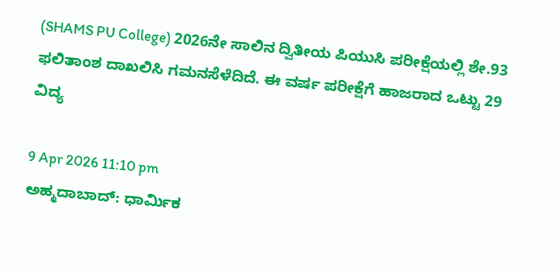(SHAMS PU College) 2026ನೇ ಸಾಲಿನ ದ್ವಿತೀಯ ಪಿಯುಸಿ ಪರೀಕ್ಷೆಯಲ್ಲಿ ಶೇ.93 ಫಲಿತಾಂಶ ದಾಖಲಿಸಿ ಗಮನಸೆಳೆದಿದೆ. ಈ ವರ್ಷ ಪರೀಕ್ಷೆಗೆ ಹಾಜರಾದ ಒಟ್ಟು 29 ವಿದ್ಯ

9 Apr 2026 11:10 pm
ಅಹ್ಮದಾಬಾದ್: ಧಾರ್ಮಿಕ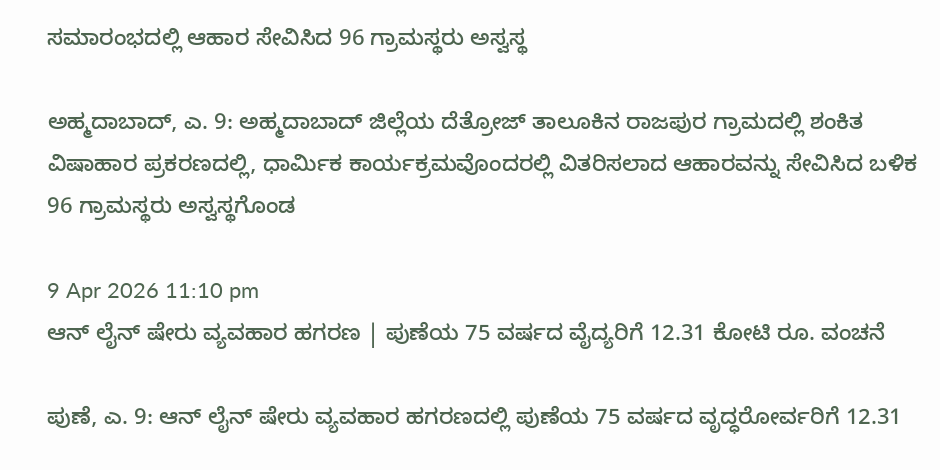ಸಮಾರಂಭದಲ್ಲಿ ಆಹಾರ ಸೇವಿಸಿದ 96 ಗ್ರಾಮಸ್ಥರು ಅಸ್ವಸ್ಥ

ಅಹ್ಮದಾಬಾದ್, ಎ. 9: ಅಹ್ಮದಾಬಾದ್ ಜಿಲ್ಲೆಯ ದೆತ್ರೋಜ್ ತಾಲೂಕಿನ ರಾಜಪುರ ಗ್ರಾಮದಲ್ಲಿ ಶಂಕಿತ ವಿಷಾಹಾರ ಪ್ರಕರಣದಲ್ಲಿ, ಧಾರ್ಮಿಕ ಕಾರ್ಯಕ್ರಮವೊಂದರಲ್ಲಿ ವಿತರಿಸಲಾದ ಆಹಾರವನ್ನು ಸೇವಿಸಿದ ಬಳಿಕ 96 ಗ್ರಾಮಸ್ಥರು ಅಸ್ವಸ್ಥಗೊಂಡ

9 Apr 2026 11:10 pm
ಆನ್‌ ಲೈನ್ ಷೇರು ವ್ಯವಹಾರ ಹಗರಣ | ಪುಣೆಯ 75 ವರ್ಷದ ವೈದ್ಯರಿಗೆ 12.31 ಕೋಟಿ ರೂ. ವಂಚನೆ

ಪುಣೆ, ಎ. 9: ಆನ್‌ ಲೈನ್ ಷೇರು ವ್ಯವಹಾರ ಹಗರಣದಲ್ಲಿ ಪುಣೆಯ 75 ವರ್ಷದ ವೃದ್ಧರೋರ್ವರಿಗೆ 12.31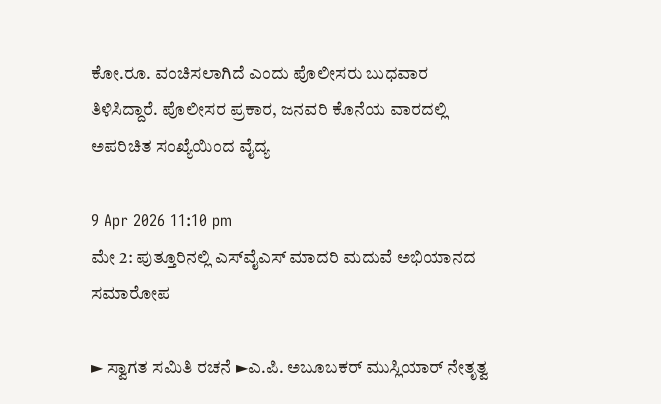ಕೋ.ರೂ. ವಂಚಿಸಲಾಗಿದೆ ಎಂದು ಪೊಲೀಸರು ಬುಧವಾರ ತಿಳಿಸಿದ್ದಾರೆ. ಪೊಲೀಸರ ಪ್ರಕಾರ, ಜನವರಿ ಕೊನೆಯ ವಾರದಲ್ಲಿ ಅಪರಿಚಿತ ಸಂಖ್ಯೆಯಿಂದ ವೈದ್ಯ

9 Apr 2026 11:10 pm
ಮೇ 2: ಪುತ್ತೂರಿನಲ್ಲಿ ಎಸ್‌ವೈಎಸ್ ಮಾದರಿ ಮದುವೆ ಅಭಿಯಾನದ ಸಮಾರೋಪ

► ಸ್ವಾಗತ ಸಮಿತಿ ರಚನೆ ►ಎ.ಪಿ. ಅಬೂಬಕರ್ ಮುಸ್ಲಿಯಾರ್ ನೇತೃತ್ವ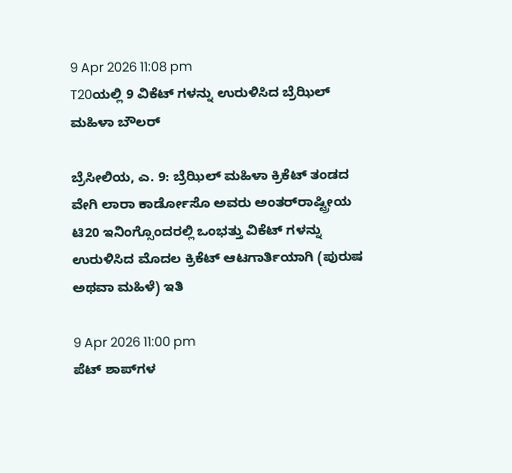9 Apr 2026 11:08 pm
T20ಯಲ್ಲಿ 9 ವಿಕೆಟ್‌ ಗಳನ್ನು ಉರುಳಿಸಿದ ಬ್ರೆಝಿಲ್ ಮಹಿಳಾ ಬೌಲರ್

ಬ್ರೆಸೀಲಿಯ, ಎ. 9: ಬ್ರೆಝಿಲ್ ಮಹಿಳಾ ಕ್ರಿಕೆಟ್ ತಂಡದ ವೇಗಿ ಲಾರಾ ಕಾರ್ಡೋಸೊ ಅವರು ಅಂತರ್‌ರಾಷ್ಟ್ರೀಯ ಟಿ20 ಇನಿಂಗ್ಸೊಂದರಲ್ಲಿ ಒಂಭತ್ತು ವಿಕೆಟ್‌ ಗಳನ್ನು ಉರುಳಿಸಿದ ಮೊದಲ ಕ್ರಿಕೆಟ್ ಆಟಗಾರ್ತಿಯಾಗಿ (ಪುರುಷ ಅಥವಾ ಮಹಿಳೆ) ಇತಿ

9 Apr 2026 11:00 pm
ಪೆಟ್ ಶಾಪ್‌ಗಳ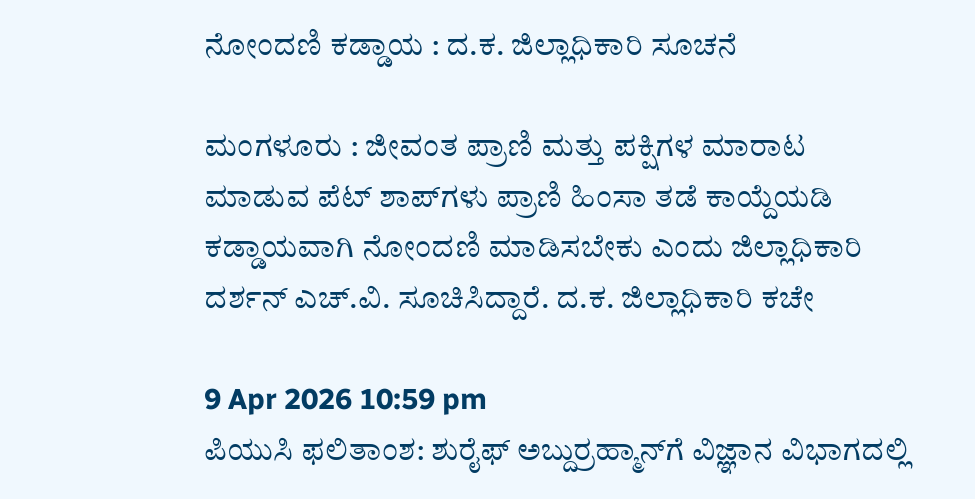ನೋಂದಣಿ ಕಡ್ಡಾಯ : ದ.ಕ. ಜಿಲ್ಲಾಧಿಕಾರಿ ಸೂಚನೆ

ಮಂಗಳೂರು : ಜೀವಂತ ಪ್ರಾಣಿ ಮತ್ತು ಪಕ್ಷಿಗಳ ಮಾರಾಟ ಮಾಡುವ ಪೆಟ್ ಶಾಪ್‌ಗಳು ಪ್ರಾಣಿ ಹಿಂಸಾ ತಡೆ ಕಾಯ್ದೆಯಡಿ ಕಡ್ಡಾಯವಾಗಿ ನೋಂದಣಿ ಮಾಡಿಸಬೇಕು ಎಂದು ಜಿಲ್ಲಾಧಿಕಾರಿ ದರ್ಶನ್ ಎಚ್.ವಿ. ಸೂಚಿಸಿದ್ದಾರೆ. ದ.ಕ. ಜಿಲ್ಲಾಧಿಕಾರಿ ಕಚೇ

9 Apr 2026 10:59 pm
ಪಿಯುಸಿ ಫಲಿತಾಂಶ: ಶುರೈಫ್ ಅಬ್ದುರ್ರಹ್ಮಾನ್‌ಗೆ ವಿಜ್ಞಾನ ವಿಭಾಗದಲ್ಲಿ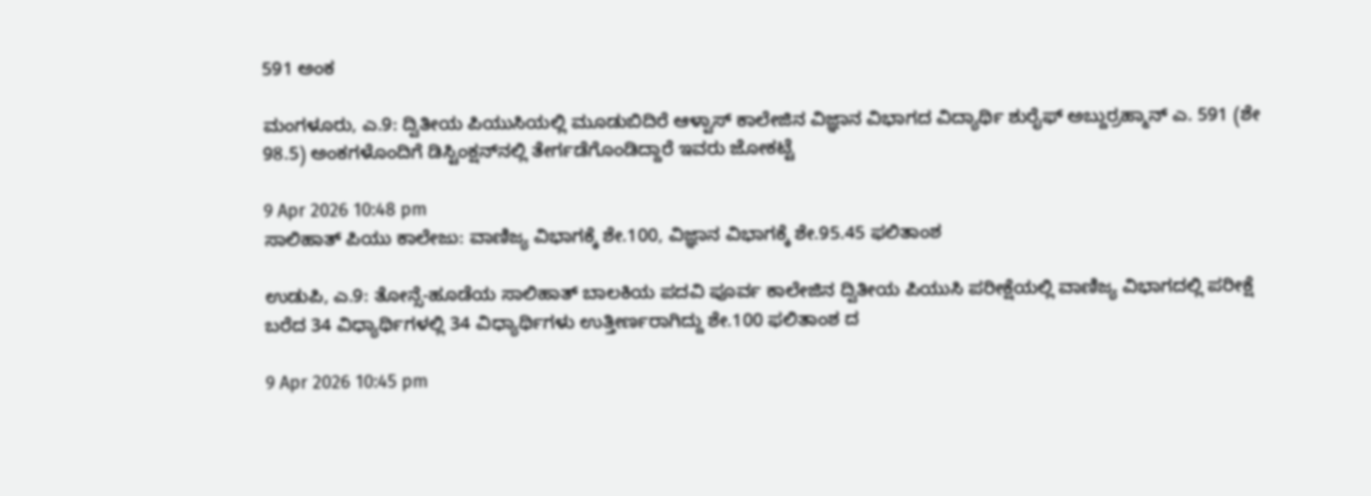591 ಅಂಕ

ಮಂಗಳೂರು, ಎ.9: ದ್ವಿತೀಯ ಪಿಯುಸಿಯಲ್ಲಿ ಮೂಡುಬಿದಿರೆ ಆಳ್ವಾಸ್ ಕಾಲೇಜಿನ ವಿಜ್ಞಾನ ವಿಭಾಗದ ವಿದ್ಯಾರ್ಥಿ ಶುರೈಫ್ ಅಬ್ದುರ‌್ರಹ್ಮಾನ್ ಎ. 591 (ಶೇ 98.5) ಅಂಕಗಳೊಂದಿಗೆ ಡಿಸ್ಟಿಂಕ್ಷನ್‌ನಲ್ಲಿ ತೇರ್ಗಡೆಗೊಂಡಿದ್ದಾರೆ ಇವರು ಜೋಕಟ್ಟೆ

9 Apr 2026 10:48 pm
ಸಾಲಿಹಾತ್ ಪಿಯು ಕಾಲೇಜು: ವಾಣಿಜ್ಯ ವಿಭಾಗಕ್ಕೆ ಶೇ.100, ವಿಜ್ಞಾನ ವಿಭಾಗಕ್ಕೆ ಶೇ.95.45 ಫಲಿತಾಂಶ

ಉಡುಪಿ, ಎ.9: ತೋನ್ಸೆ-ಹೂಡೆಯ ಸಾಲಿಹಾತ್ ಬಾಲಕಿಯ ಪದವಿ ಪೂರ್ವ ಕಾಲೇಜಿನ ದ್ವಿತೀಯ ಪಿಯುಸಿ ಪರೀಕ್ಷೆಯಲ್ಲಿ ವಾಣಿಜ್ಯ ವಿಭಾಗದಲ್ಲಿ ಪರೀಕ್ಷೆ ಬರೆದ 34 ವಿಧ್ಯಾರ್ಥಿಗಳಲ್ಲಿ 34 ವಿಧ್ಯಾರ್ಥಿಗಳು ಉತ್ತೀರ್ಣರಾಗಿದ್ದು ಶೇ.100 ಫಲಿತಾಂಶ ದ

9 Apr 2026 10:45 pm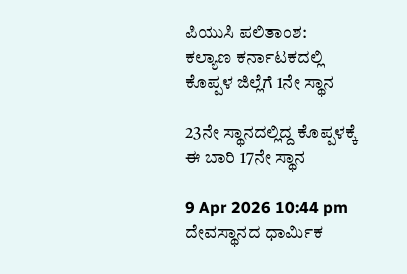ಪಿಯುಸಿ ಪಲಿತಾಂಶ: ಕಲ್ಯಾಣ ಕರ್ನಾಟಕದಲ್ಲಿ ಕೊಪ್ಪಳ ಜಿಲ್ಲೆಗೆ 1ನೇ ಸ್ಥಾನ

23ನೇ ಸ್ಥಾನದಲ್ಲಿದ್ದ ಕೊಪ್ಪಳಕ್ಕೆ ಈ ಬಾರಿ 17ನೇ ಸ್ಥಾನ

9 Apr 2026 10:44 pm
ದೇವಸ್ಥಾನದ ಧಾರ್ಮಿಕ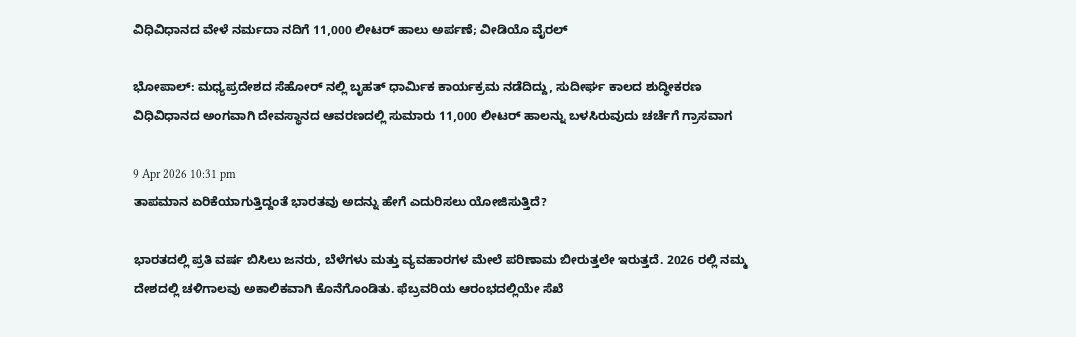ವಿಧಿವಿಧಾನದ ವೇಳೆ ನರ್ಮದಾ ನದಿಗೆ 11,000 ಲೀಟರ್ ಹಾಲು ಅರ್ಪಣೆ; ವೀಡಿಯೊ ವೈರಲ್

ಭೋಪಾಲ್: ಮಧ್ಯಪ್ರದೇಶದ ಸೆಹೋರ್‌ ನಲ್ಲಿ ಬೃಹತ್ ಧಾರ್ಮಿಕ ಕಾರ್ಯಕ್ರಮ ನಡೆದಿದ್ದು, ಸುದೀರ್ಘ ಕಾಲದ ಶುದ್ಧೀಕರಣ ವಿಧಿವಿಧಾನದ ಅಂಗವಾಗಿ ದೇವಸ್ಥಾನದ ಆವರಣದಲ್ಲಿ ಸುಮಾರು 11,000 ಲೀಟರ್ ಹಾಲನ್ನು ಬಳಸಿರುವುದು ಚರ್ಚೆಗೆ ಗ್ರಾಸವಾಗ

9 Apr 2026 10:31 pm
ತಾಪಮಾನ ಏರಿಕೆಯಾಗುತ್ತಿದ್ದಂತೆ ಭಾರತವು ಅದನ್ನು ಹೇಗೆ ಎದುರಿಸಲು ಯೋಜಿಸುತ್ತಿದೆ?

ಭಾರತದಲ್ಲಿ ಪ್ರತಿ ವರ್ಷ ಬಿಸಿಲು ಜನರು, ಬೆಳೆಗಳು ಮತ್ತು ವ್ಯವಹಾರಗಳ ಮೇಲೆ ಪರಿಣಾಮ ಬೀರುತ್ತಲೇ ಇರುತ್ತದೆ. 2026 ರಲ್ಲಿ ನಮ್ಮ ದೇಶದಲ್ಲಿ ಚಳಿಗಾಲವು ಅಕಾಲಿಕವಾಗಿ ಕೊನೆಗೊಂಡಿತು. ಫೆಬ್ರವರಿಯ ಆರಂಭದಲ್ಲಿಯೇ ಸೆಖೆ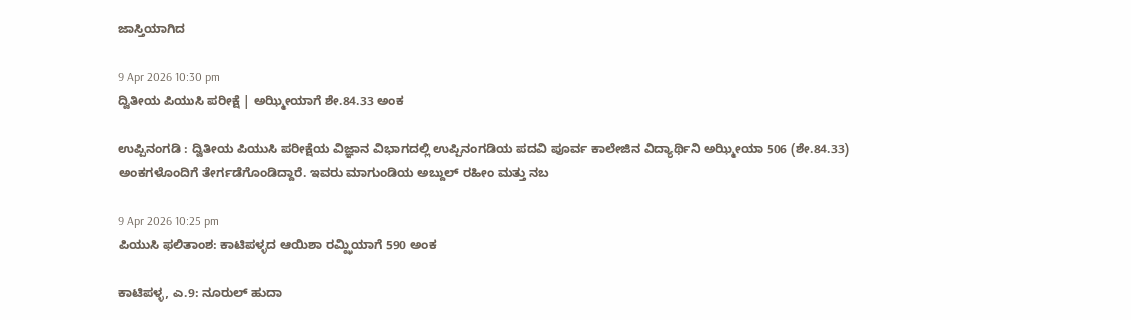ಜಾಸ್ತಿಯಾಗಿದ

9 Apr 2026 10:30 pm
ದ್ವಿತೀಯ ಪಿಯುಸಿ ಪರೀಕ್ಷೆ | ಅಝ್ಮೀಯಾಗೆ ಶೇ.84.33 ಅಂಕ

ಉಪ್ಪಿನಂಗಡಿ : ದ್ವಿತೀಯ ಪಿಯುಸಿ ಪರೀಕ್ಷೆಯ ವಿಜ್ಞಾನ ವಿಭಾಗದಲ್ಲಿ ಉಪ್ಪಿನಂಗಡಿಯ ಪದವಿ ಪೂರ್ವ ಕಾಲೇಜಿನ ವಿದ್ಯಾರ್ಥಿನಿ ಅಝ್ಮೀಯಾ 506 (ಶೇ.84.33) ಅಂಕಗಳೊಂದಿಗೆ ತೇರ್ಗಡೆಗೊಂಡಿದ್ದಾರೆ. ಇವರು ಮಾಗುಂಡಿಯ ಅಬ್ದುಲ್ ರಹೀಂ ಮತ್ತು ನಬ

9 Apr 2026 10:25 pm
ಪಿಯುಸಿ ಫಲಿತಾಂಶ: ಕಾಟಿಪಳ್ಳದ ಆಯಿಶಾ ರಮ್ಝಿಯಾಗೆ 590 ಅಂಕ

ಕಾಟಿಪಳ್ಳ, ಎ.9: ನೂರುಲ್ ಹುದಾ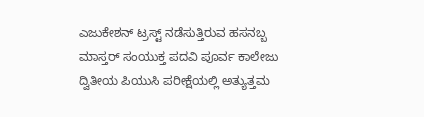ಎಜುಕೇಶನ್ ಟ್ರಸ್ಟ್ ನಡೆಸುತ್ತಿರುವ ಹಸನಬ್ಬ ಮಾಸ್ತರ್ ಸಂಯುಕ್ತ ಪದವಿ ಪೂರ್ವ ಕಾಲೇಜು ದ್ವಿತೀಯ ಪಿಯುಸಿ ಪರೀಕ್ಷೆಯಲ್ಲಿ ಅತ್ಯುತ್ತಮ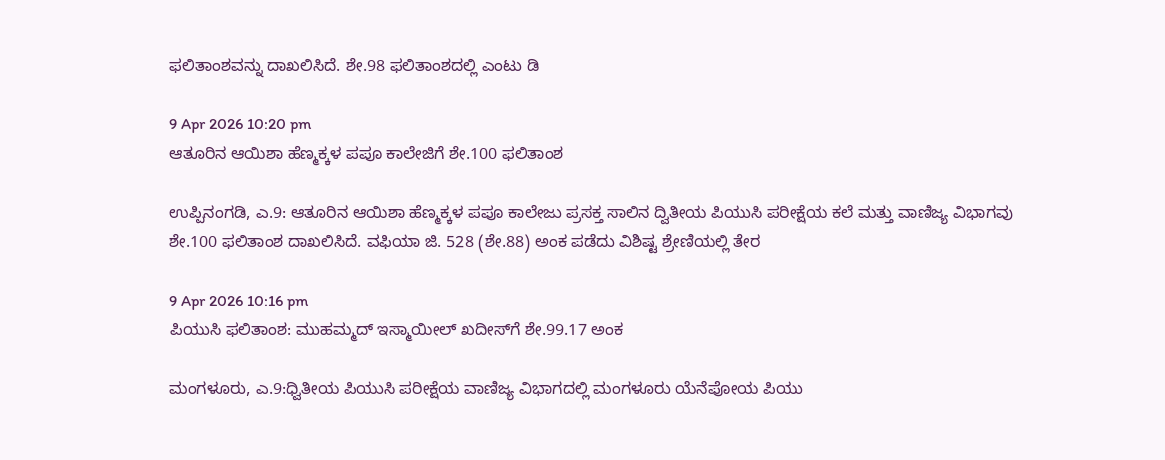ಫಲಿತಾಂಶವನ್ನು ದಾಖಲಿಸಿದೆ. ಶೇ.98 ಫಲಿತಾಂಶದಲ್ಲಿ ಎಂಟು ಡಿ

9 Apr 2026 10:20 pm
ಆತೂರಿನ ಆಯಿಶಾ ಹೆಣ್ಮಕ್ಕಳ ಪಪೂ ಕಾಲೇಜಿಗೆ ಶೇ.100 ಫಲಿತಾಂಶ

ಉಪ್ಪಿನಂಗಡಿ, ಎ.9: ಆತೂರಿನ ಆಯಿಶಾ ಹೆಣ್ಮಕ್ಕಳ ಪಪೂ ಕಾಲೇಜು ಪ್ರಸಕ್ತ ಸಾಲಿನ ದ್ವಿತೀಯ ಪಿಯುಸಿ ಪರೀಕ್ಷೆಯ ಕಲೆ ಮತ್ತು ವಾಣಿಜ್ಯ ವಿಭಾಗವು ಶೇ.100 ಫಲಿತಾಂಶ ದಾಖಲಿಸಿದೆ. ವಫಿಯಾ ಜಿ. 528 (ಶೇ.88) ಅಂಕ ಪಡೆದು ವಿಶಿಷ್ಟ ಶ್ರೇಣಿಯಲ್ಲಿ ತೇರ

9 Apr 2026 10:16 pm
ಪಿಯುಸಿ ಫಲಿತಾಂಶ: ಮುಹಮ್ಮದ್ ಇಸ್ಮಾಯೀಲ್ ಖದೀಸ್‌ಗೆ ಶೇ.99.17 ಅಂಕ

ಮಂಗಳೂರು, ಎ.9:ಧ್ವಿತೀಯ ಪಿಯುಸಿ ಪರೀಕ್ಷೆಯ ವಾಣಿಜ್ಯ ವಿಭಾಗದಲ್ಲಿ ಮಂಗಳೂರು ಯೆನೆಪೋಯ ಪಿಯು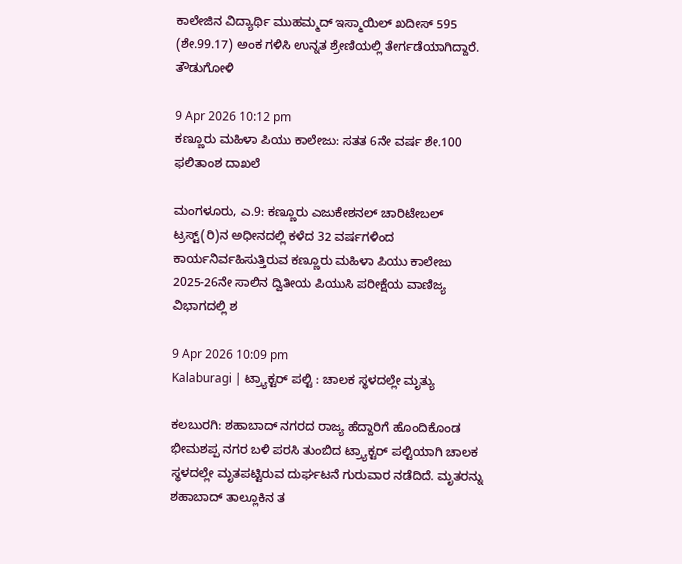ಕಾಲೇಜಿನ ವಿದ್ಯಾರ್ಥಿ ಮುಹಮ್ಮದ್ ಇಸ್ಮಾಯಿಲ್ ಖದೀಸ್ 595 (ಶೇ.99.17) ಅಂಕ ಗಳಿಸಿ ಉನ್ನತ ಶ್ರೇಣಿಯಲ್ಲಿ ತೇರ್ಗಡೆಯಾಗಿದ್ದಾರೆ. ತೌಡುಗೋಳಿ

9 Apr 2026 10:12 pm
ಕಣ್ಣೂರು ಮಹಿಳಾ ಪಿಯು ಕಾಲೇಜು: ಸತತ 6ನೇ ವರ್ಷ ಶೇ.100 ಫಲಿತಾಂಶ ದಾಖಲೆ

ಮಂಗಳೂರು, ಎ.9: ಕಣ್ಣೂರು ಎಜುಕೇಶನಲ್ ಚಾರಿಟೇಬಲ್ ಟ್ರಸ್ಟ್(ರಿ)ನ ಅಧೀನದಲ್ಲಿ ಕಳೆದ 32 ವರ್ಷಗಳಿಂದ ಕಾರ್ಯನಿರ್ವಹಿಸುತ್ತಿರುವ ಕಣ್ಣೂರು ಮಹಿಳಾ ಪಿಯು ಕಾಲೇಜು 2025-26ನೇ ಸಾಲಿನ ದ್ವಿತೀಯ ಪಿಯುಸಿ ಪರೀಕ್ಷೆಯ ವಾಣಿಜ್ಯ ವಿಭಾಗದಲ್ಲಿ ಶ

9 Apr 2026 10:09 pm
Kalaburagi | ಟ್ರ್ಯಾಕ್ಟರ್ ಪಲ್ಟಿ : ಚಾಲಕ ಸ್ಥಳದಲ್ಲೇ ಮೃತ್ಯು

ಕಲಬುರಗಿ: ಶಹಾಬಾದ್‌ ನಗರದ ರಾಜ್ಯ ಹೆದ್ದಾರಿಗೆ ಹೊಂದಿಕೊಂಡ ಭೀಮಶಪ್ಪ ನಗರ ಬಳಿ ಪರಸಿ ತುಂಬಿದ ಟ್ರ್ಯಾಕ್ಟರ್ ಪಲ್ಟಿಯಾಗಿ ಚಾಲಕ ಸ್ಥಳದಲ್ಲೇ ಮೃತಪಟ್ಟಿರುವ ದುರ್ಘಟನೆ ಗುರುವಾರ ನಡೆದಿದೆ. ಮೃತರನ್ನು ಶಹಾಬಾದ್‌ ತಾಲ್ಲೂಕಿನ ತ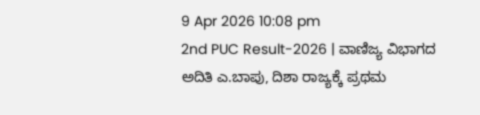9 Apr 2026 10:08 pm
2nd PUC Result-2026 | ವಾಣಿಜ್ಯ ವಿಭಾಗದ ಅದಿತಿ ಎ.ಬಾಪು, ದಿಶಾ ರಾಜ್ಯಕ್ಕೆ ಪ್ರಥಮ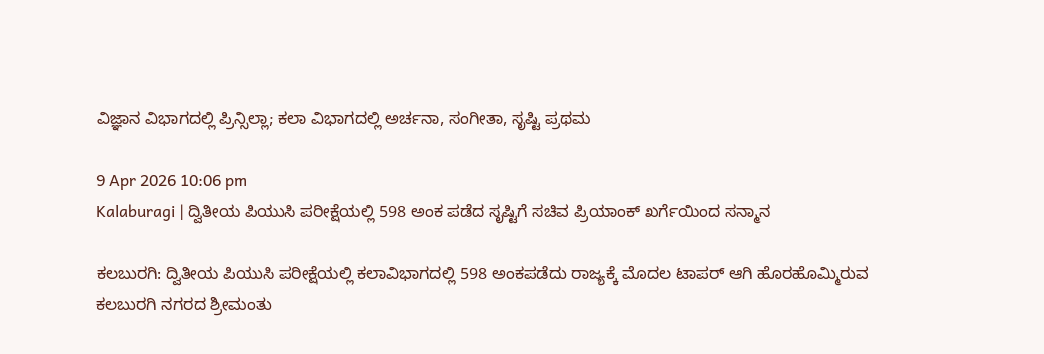ವಿಜ್ಞಾನ ವಿಭಾಗದಲ್ಲಿ ಪ್ರಿನ್ಸಿಲ್ಲಾ; ಕಲಾ ವಿಭಾಗದಲ್ಲಿ ಅರ್ಚನಾ, ಸಂಗೀತಾ, ಸೃಷ್ಟಿ ಪ್ರಥಮ

9 Apr 2026 10:06 pm
Kalaburagi | ದ್ವಿತೀಯ ಪಿಯುಸಿ ಪರೀಕ್ಷೆಯಲ್ಲಿ 598 ಅಂಕ ಪಡೆದ ಸೃಷ್ಟಿಗೆ ಸಚಿವ ಪ್ರಿಯಾಂಕ್ ಖರ್ಗೆಯಿಂದ ಸನ್ಮಾನ

ಕಲಬುರಗಿ: ದ್ವಿತೀಯ ಪಿಯುಸಿ ಪರೀಕ್ಷೆಯಲ್ಲಿ ಕಲಾವಿಭಾಗದಲ್ಲಿ 598 ಅಂಕಪಡೆದು ರಾಜ್ಯಕ್ಕೆ ಮೊದಲ ಟಾಪರ್ ಆಗಿ ಹೊರಹೊಮ್ಮಿರುವ ಕಲಬುರಗಿ ನಗರದ ಶ್ರೀಮಂತು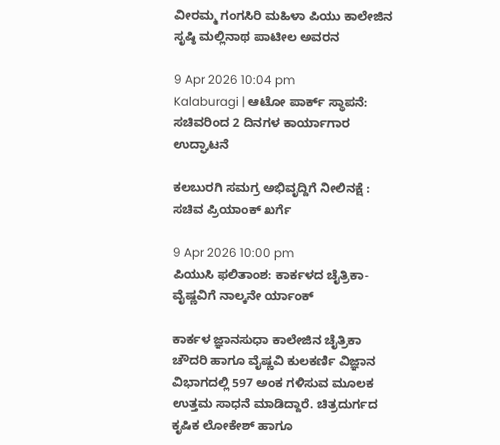ವೀರಮ್ಮ ಗಂಗಸಿರಿ ಮಹಿಳಾ ಪಿಯು ಕಾಲೇಜಿನ ಸೃಷ್ಠಿ ಮಲ್ಲಿನಾಥ ಪಾಟೀಲ ಅವರನ

9 Apr 2026 10:04 pm
Kalaburagi | ಆಟೋ ಪಾರ್ಕ್ ಸ್ಥಾಪನೆ: ಸಚಿವರಿಂದ 2 ದಿನಗಳ ಕಾರ್ಯಾಗಾರ ಉದ್ಘಾಟನೆ

ಕಲಬುರಗಿ ಸಮಗ್ರ ಅಭಿವೃದ್ದಿಗೆ ನೀಲಿನಕ್ಷೆ : ಸಚಿವ ಪ್ರಿಯಾಂಕ್ ಖರ್ಗೆ

9 Apr 2026 10:00 pm
ಪಿಯುಸಿ ಫಲಿತಾಂಶ: ಕಾರ್ಕಳದ ಚೈತ್ರಿಕಾ- ವೈಷ್ಣವಿಗೆ ನಾಲ್ಕನೇ ರ್ಯಾಂಕ್

ಕಾರ್ಕಳ ಜ್ಞಾನಸುಧಾ ಕಾಲೇಜಿನ ಚೈತ್ರಿಕಾ ಚೌದರಿ ಹಾಗೂ ವೈಷ್ಣವಿ ಕುಲಕರ್ಣಿ ವಿಜ್ಞಾನ ವಿಭಾಗದಲ್ಲಿ 597 ಅಂಕ ಗಳಿಸುವ ಮೂಲಕ ಉತ್ತಮ ಸಾಧನೆ ಮಾಡಿದ್ದಾರೆ. ಚಿತ್ರದುರ್ಗದ ಕೃಷಿಕ ಲೋಕೇಶ್ ಹಾಗೂ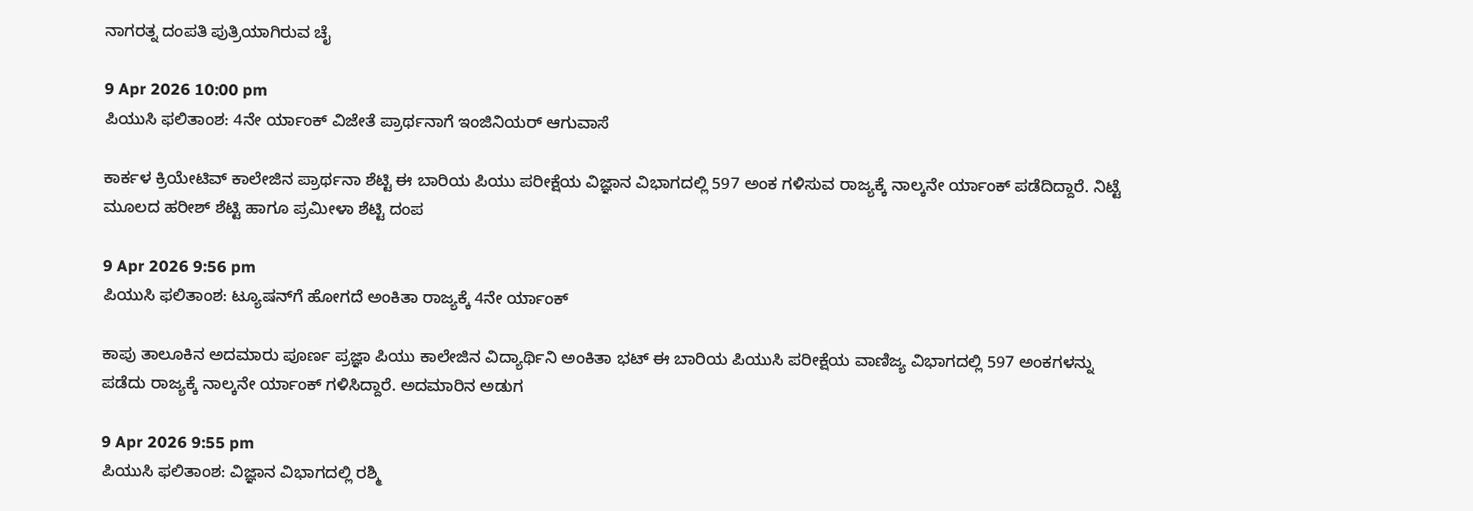ನಾಗರತ್ನ ದಂಪತಿ ಪುತ್ರಿಯಾಗಿರುವ ಚೈ

9 Apr 2026 10:00 pm
ಪಿಯುಸಿ ಫಲಿತಾಂಶ: 4ನೇ ರ್ಯಾಂಕ್ ವಿಜೇತೆ ಪ್ರಾರ್ಥನಾಗೆ ಇಂಜಿನಿಯರ್ ಆಗುವಾಸೆ

ಕಾರ್ಕಳ ಕ್ರಿಯೇಟಿವ್ ಕಾಲೇಜಿನ ಪ್ರಾರ್ಥನಾ ಶೆಟ್ಟಿ ಈ ಬಾರಿಯ ಪಿಯು ಪರೀಕ್ಷೆಯ ವಿಜ್ಞಾನ ವಿಭಾಗದಲ್ಲಿ 597 ಅಂಕ ಗಳಿಸುವ ರಾಜ್ಯಕ್ಕೆ ನಾಲ್ಕನೇ ರ್ಯಾಂಕ್ ಪಡೆದಿದ್ದಾರೆ. ನಿಟ್ಟೆ ಮೂಲದ ಹರೀಶ್ ಶೆಟ್ಟಿ ಹಾಗೂ ಪ್ರಮೀಳಾ ಶೆಟ್ಟಿ ದಂಪ

9 Apr 2026 9:56 pm
ಪಿಯುಸಿ ಫಲಿತಾಂಶ: ಟ್ಯೂಷನ್‌ಗೆ ಹೋಗದೆ ಅಂಕಿತಾ ರಾಜ್ಯಕ್ಕೆ 4ನೇ ರ್ಯಾಂಕ್

ಕಾಪು ತಾಲೂಕಿನ ಅದಮಾರು ಪೂರ್ಣ ಪ್ರಜ್ಞಾ ಪಿಯು ಕಾಲೇಜಿನ ವಿದ್ಯಾರ್ಥಿನಿ ಅಂಕಿತಾ ಭಟ್ ಈ ಬಾರಿಯ ಪಿಯುಸಿ ಪರೀಕ್ಷೆಯ ವಾಣಿಜ್ಯ ವಿಭಾಗದಲ್ಲಿ 597 ಅಂಕಗಳನ್ನು ಪಡೆದು ರಾಜ್ಯಕ್ಕೆ ನಾಲ್ಕನೇ ರ್ಯಾಂಕ್ ಗಳಿಸಿದ್ದಾರೆ. ಅದಮಾರಿನ ಅಡುಗ

9 Apr 2026 9:55 pm
ಪಿಯುಸಿ ಫಲಿತಾಂಶ: ವಿಜ್ಞಾನ ವಿಭಾಗದಲ್ಲಿ ರಶ್ಮಿ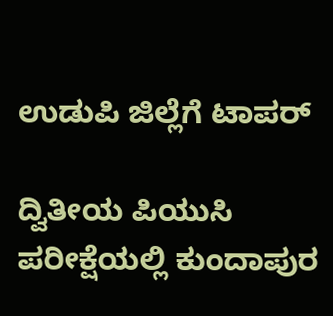ಉಡುಪಿ ಜಿಲ್ಲೆಗೆ ಟಾಪರ್

ದ್ವಿತೀಯ ಪಿಯುಸಿ ಪರೀಕ್ಷೆಯಲ್ಲಿ ಕುಂದಾಪುರ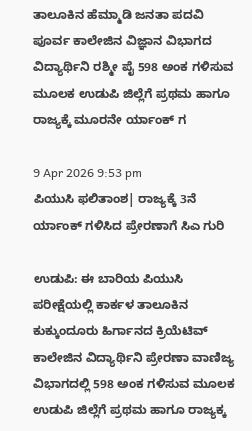ತಾಲೂಕಿನ ಹೆಮ್ಮಾಡಿ ಜನತಾ ಪದವಿ ಪೂರ್ವ ಕಾಲೇಜಿನ ವಿಜ್ಞಾನ ವಿಭಾಗದ ವಿದ್ಯಾರ್ಥಿನಿ ರಶ್ಮೀ ಪೈ 598 ಅಂಕ ಗಳಿಸುವ ಮೂಲಕ ಉಡುಪಿ ಜಿಲ್ಲೆಗೆ ಪ್ರಥಮ ಹಾಗೂ ರಾಜ್ಯಕ್ಕೆ ಮೂರನೇ ರ್ಯಾಂಕ್ ಗ

9 Apr 2026 9:53 pm
ಪಿಯುಸಿ ಫಲಿತಾಂಶ| ರಾಜ್ಯಕ್ಕೆ 3ನೆ ರ್ಯಾಂಕ್ ಗಳಿಸಿದ ಪ್ರೇರಣಾಗೆ ಸಿಎ ಗುರಿ

ಉಡುಪಿ: ಈ ಬಾರಿಯ ಪಿಯುಸಿ ಪರೀಕ್ಷೆಯಲ್ಲಿ ಕಾರ್ಕಳ ತಾಲೂಕಿನ ಕುಕ್ಕುಂದೂರು ಹಿರ್ಗಾನದ ಕ್ರಿಯೆಟಿವ್ ಕಾಲೇಜಿನ ವಿದ್ಯಾರ್ಥಿನಿ ಪ್ರೇರಣಾ ವಾಣಿಜ್ಯ ವಿಭಾಗದಲ್ಲಿ 598 ಅಂಕ ಗಳಿಸುವ ಮೂಲಕ ಉಡುಪಿ ಜಿಲ್ಲೆಗೆ ಪ್ರಥಮ ಹಾಗೂ ರಾಜ್ಯಕ್ಕ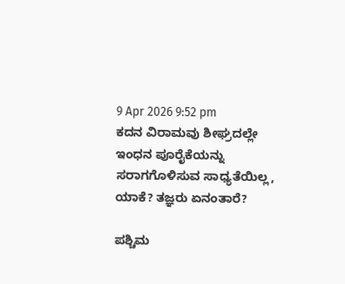9 Apr 2026 9:52 pm
ಕದನ ವಿರಾಮವು ಶೀಘ್ರದಲ್ಲೇ ಇಂಧನ ಪೂರೈಕೆಯನ್ನು ಸರಾಗಗೊಳಿಸುವ ಸಾಧ್ಯತೆಯಿಲ್ಲ, ಯಾಕೆ? ತಜ್ಞರು ಏನಂತಾರೆ?

ಪಶ್ಚಿಮ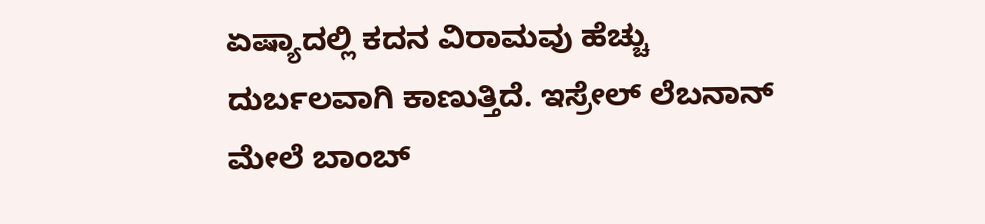ಏಷ್ಯಾದಲ್ಲಿ ಕದನ ವಿರಾಮವು ಹೆಚ್ಚು ದುರ್ಬಲವಾಗಿ ಕಾಣುತ್ತಿದೆ. ಇಸ್ರೇಲ್ ಲೆಬನಾನ್ ಮೇಲೆ ಬಾಂಬ್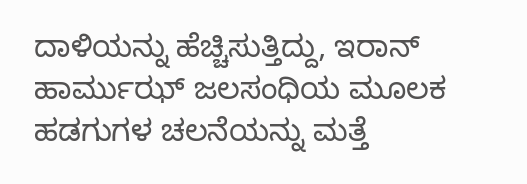ದಾಳಿಯನ್ನು ಹೆಚ್ಚಿಸುತ್ತಿದ್ದು, ಇರಾನ್ ಹಾರ್ಮುಝ್ ಜಲಸಂಧಿಯ ಮೂಲಕ ಹಡಗುಗಳ ಚಲನೆಯನ್ನು ಮತ್ತೆ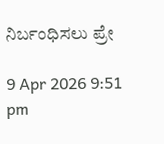ನಿರ್ಬಂಧಿಸಲು ಪ್ರೇ

9 Apr 2026 9:51 pm